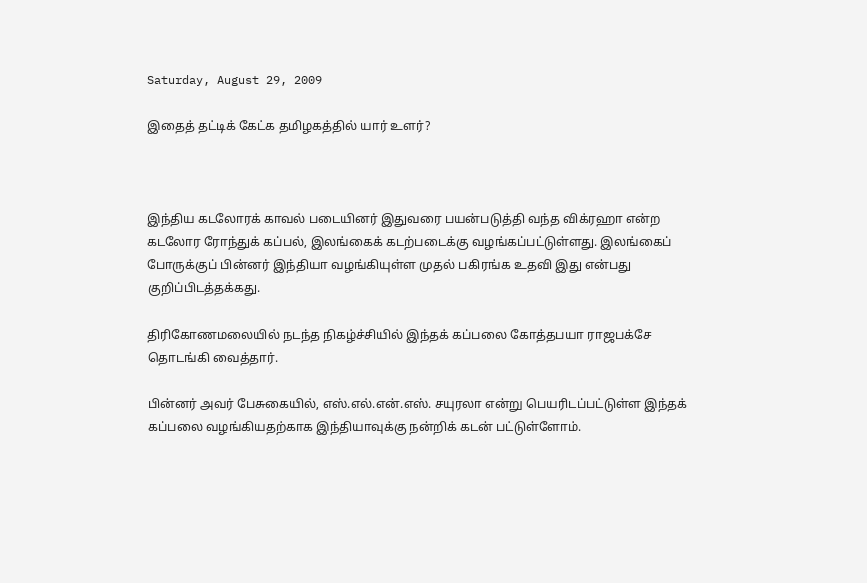Saturday, August 29, 2009

இதைத் தட்டிக் கேட்க தமிழகத்தில் யார் உளர்?



இந்திய கடலோரக் காவல் படையினர் இதுவரை பயன்படுத்தி வந்த விக்ரஹா என்ற கடலோர ரோந்துக் கப்பல், இலங்கைக் கடற்படைக்கு வழங்கப்பட்டுள்ளது. இலங்கைப் போருக்குப் பின்னர் இந்தியா வழங்கியுள்ள முதல் பகிரங்க உதவி இது என்பது குறிப்பிடத்தக்கது.

திரிகோணமலையில் நடந்த நிகழ்ச்சியில் இந்தக் கப்பலை கோத்தபயா ராஜபக்சே தொடங்கி வைத்தார்.

பின்னர் அவர் பேசுகையில், எஸ்.எல்.என்.எஸ். சயுரலா என்று பெயரிடப்பட்டுள்ள இந்தக் கப்பலை வழங்கியதற்காக இந்தியாவுக்கு நன்றிக் கடன் பட்டுள்ளோம்.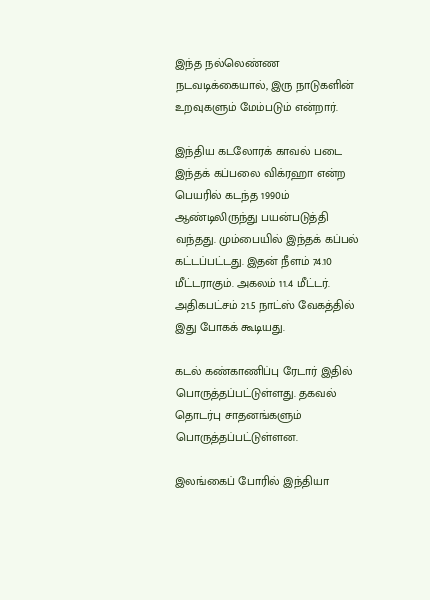இந்த நல்லெண்ண நடவடிக்கையால், இரு நாடுகளின் உறவுகளும் மேம்படும் என்றார்.

இந்திய கடலோரக் காவல் படை இந்தக் கப்பலை விக்ரஹா என்ற பெயரில் கடந்த 1990ம் ஆண்டிலிருந்து பயன்படுத்தி வந்தது. மும்பையில் இந்தக் கப்பல் கட்டப்பட்டது. இதன் நீளம் 74.10 மீட்டராகும். அகலம் 11.4 மீட்டர். அதிகபட்சம் 21.5 நாட்ஸ் வேகத்தில் இது போகக் கூடியது.

கடல் கண்காணிப்பு ரேடார் இதில் பொருத்தப்பட்டுள்ளது. தகவல் தொடர்பு சாதனங்களும் பொருத்தப்பட்டுள்ளன.

இலங்கைப் போரில் இந்தியா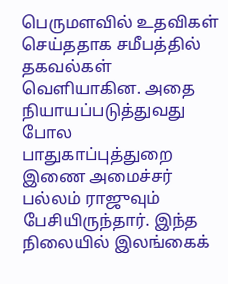பெருமளவில் உதவிகள் செய்ததாக சமீபத்தில் தகவல்கள் வெளியாகின. அதை நியாயப்படுத்துவது போல பாதுகாப்புத்துறை இணை அமைச்சர் பல்லம் ராஜுவும் பேசியிருந்தார். இந்த நிலையில் இலங்கைக்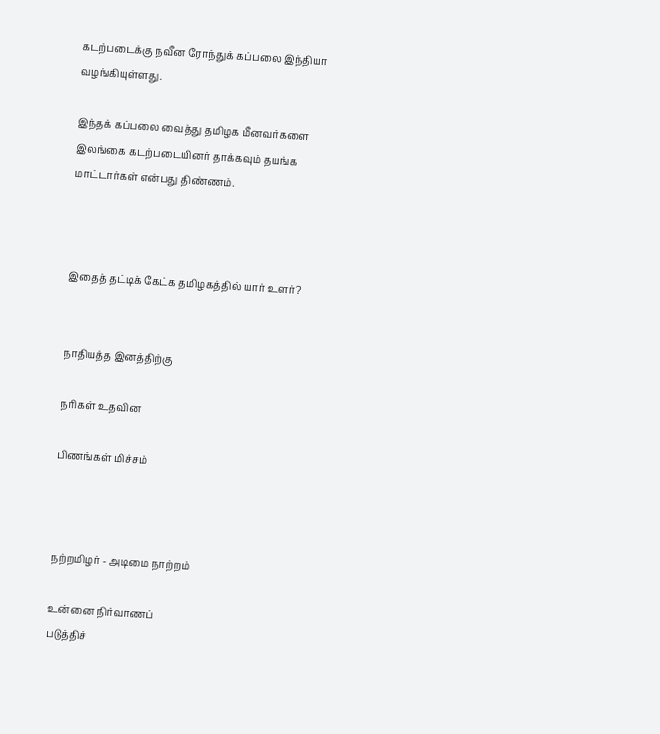கடற்படைக்கு நவீன ரோந்துக் கப்பலை இந்தியா வழங்கியுள்ளது.

இந்தக் கப்பலை வைத்து தமிழக மீனவர்களை இலங்கை கடற்படையினர் தாக்கவும் தயங்க மாட்டார்கள் என்பது திண்ணம்.



இதைத் தட்டிக் கேட்க தமிழகத்தில் யார் உளர்?


நாதியத்த இனத்திற்கு

நரிகள் உதவின

பிணங்கள் மிச்சம்



நற்றமிழர் - அடிமை நாற்றம்

உன்னை நிர்வாணப்
படுத்திச்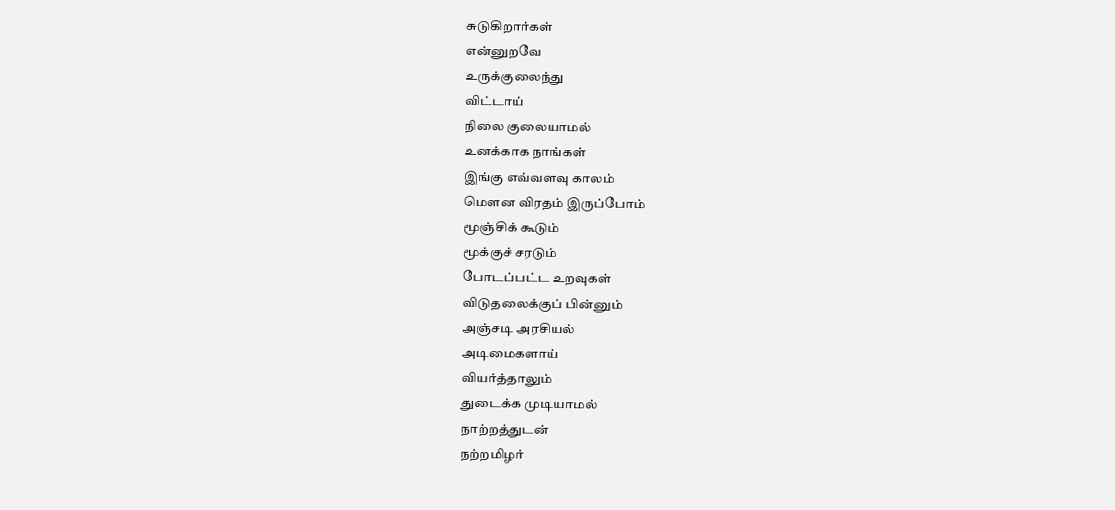சுடுகிறார்கள்
என்னுறவே
உருக்குலைந்து
விட்டாய்
நிலை குலையாமல்
உனக்காக நாங்கள்
இங்கு எவ்வளவு காலம்
மௌன விரதம் இருப்போம்
மூஞ்சிக் கூடும்
மூக்குச் சரடும்
போடப்பட்ட உறவுகள்
விடுதலைக்குப் பின்னும்
அஞ்சடி அரசியல்
அடிமைகளாய்
வியர்த்தாலும்
துடைக்க முடியாமல்
நாற்றத்துடன்
நற்றமிழர்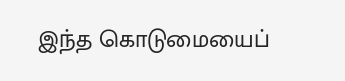இந்த கொடுமையைப்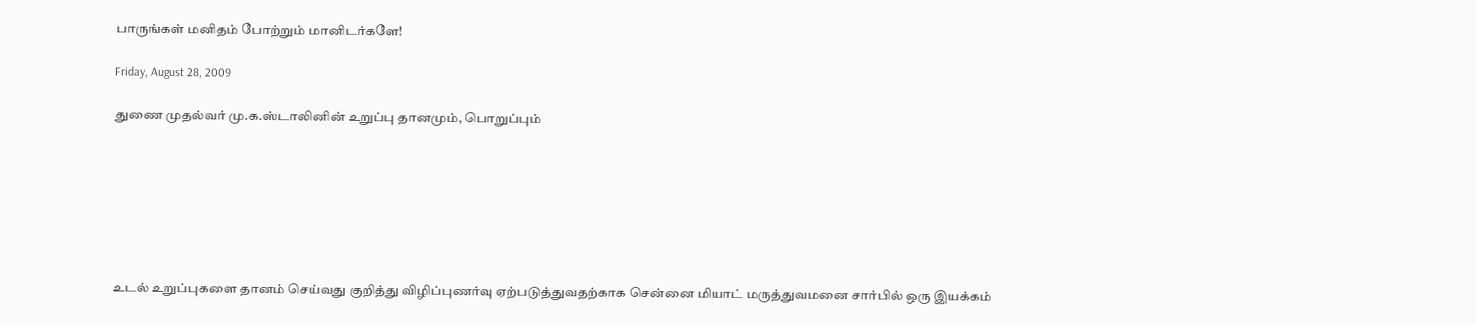பாருங்கள் மனிதம் போற்றும் மானிடர்களே!

Friday, August 28, 2009

துணை முதல்வர் மு.க.ஸ்டாலினின் உறுப்பு தானமும், பொறுப்பும்







உடல் உறுப்புகளை தானம் செய்வது குறித்து விழிப்புணர்வு ஏற்படுத்துவதற்காக சென்னை மியாட் மருத்துவமனை சார்பில் ஒரு இயக்கம்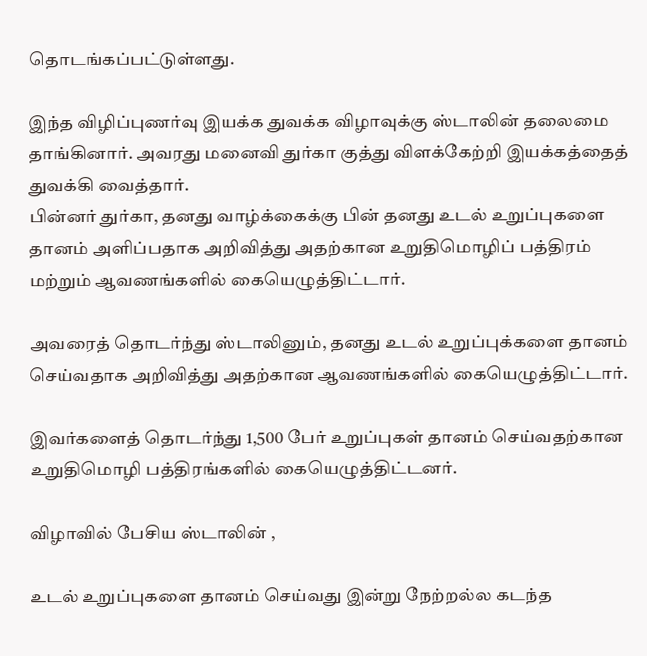தொடங்கப்பட்டுள்ளது.

இந்த விழிப்புணர்வு இயக்க துவக்க விழாவுக்கு ஸ்டாலின் தலைமை தாங்கினார். அவரது மனைவி துர்கா குத்து விளக்கேற்றி இயக்கத்தைத் துவக்கி வைத்தார்.
பின்னர் துர்கா, தனது வாழ்க்கைக்கு பின் தனது உடல் உறுப்புகளை தானம் அளிப்பதாக அறிவித்து அதற்கான உறுதிமொழிப் பத்திரம் மற்றும் ஆவணங்களில் கையெழுத்திட்டார்.

அவரைத் தொடர்ந்து ஸ்டாலினும், தனது உடல் உறுப்புக்களை தானம் செய்வதாக அறிவித்து அதற்கான ஆவணங்களில் கையெழுத்திட்டார்.

இவர்களைத் தொடர்ந்து 1,500 பேர் உறுப்புகள் தானம் செய்வதற்கான உறுதிமொழி பத்திரங்களில் கையெழுத்திட்டனர்.

விழாவில் பேசிய ஸ்டாலின் ,

உடல் உறுப்புகளை தானம் செய்வது இன்று நேற்றல்ல கடந்த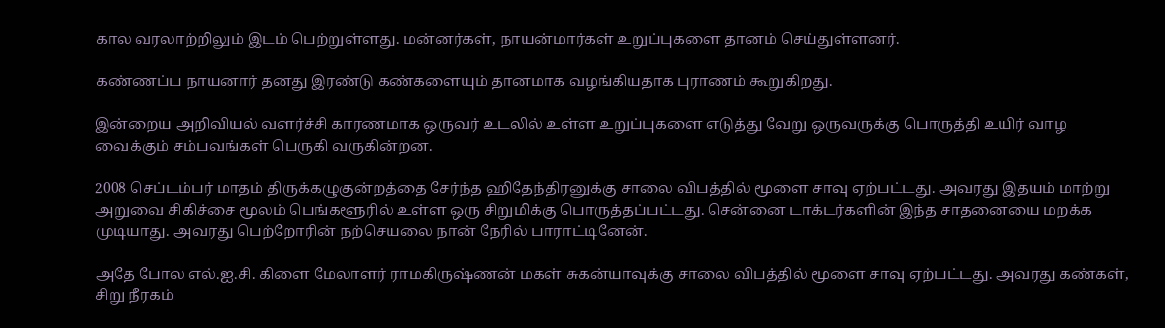கால வரலாற்றிலும் இடம் பெற்றுள்ளது. மன்னர்கள், நாயன்மார்கள் உறுப்புகளை தானம் செய்துள்ளனர்.

கண்ணப்ப நாயனார் தனது இரண்டு கண்களையும் தானமாக வழங்கியதாக புராணம் கூறுகிறது.

இன்றைய அறிவியல் வளர்ச்சி காரணமாக ஒருவர் உடலில் உள்ள உறுப்புகளை எடுத்து வேறு ஒருவருக்கு பொருத்தி உயிர் வாழ வைக்கும் சம்பவங்கள் பெருகி வருகின்றன.

2008 செப்டம்பர் மாதம் திருக்கழுகுன்றத்தை சேர்ந்த ஹிதேந்திரனுக்கு சாலை விபத்தில் மூளை சாவு ஏற்பட்டது. அவரது இதயம் மாற்று அறுவை சிகிச்சை மூலம் பெங்களூரில் உள்ள ஒரு சிறுமிக்கு பொருத்தப்பட்டது. சென்னை டாக்டர்களின் இந்த சாதனையை மறக்க முடியாது. அவரது பெற்றோரின் நற்செயலை நான் நேரில் பாராட்டினேன்.

அதே போல எல்.ஐ.சி. கிளை மேலாளர் ராமகிருஷ்ணன் மகள் சுகன்யாவுக்கு சாலை விபத்தில் மூளை சாவு ஏற்பட்டது. அவரது கண்கள், சிறு நீரகம்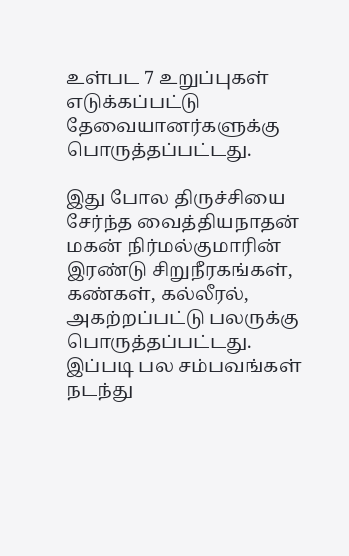உள்பட 7 உறுப்புகள் எடுக்கப்பட்டு தேவையானர்களுக்கு பொருத்தப்பட்டது.

இது போல திருச்சியை சேர்ந்த வைத்தியநாதன் மகன் நிர்மல்குமாரின் இரண்டு சிறுநீரகங்கள், கண்கள், கல்லீரல், அகற்றப்பட்டு பலருக்கு பொருத்தப்பட்டது. இப்படி பல சம்பவங்கள் நடந்து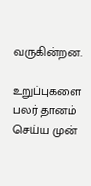வருகின்றன.

உறுப்புகளை பலர் தானம் செய்ய முன்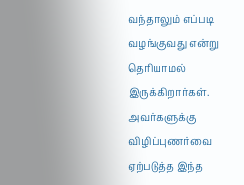வந்தாலும் எப்படி வழங்குவது என்று தெரியாமல் இருக்கிறார்கள். அவர்களுக்கு விழிப்புணர்வை ஏற்படுத்த இந்த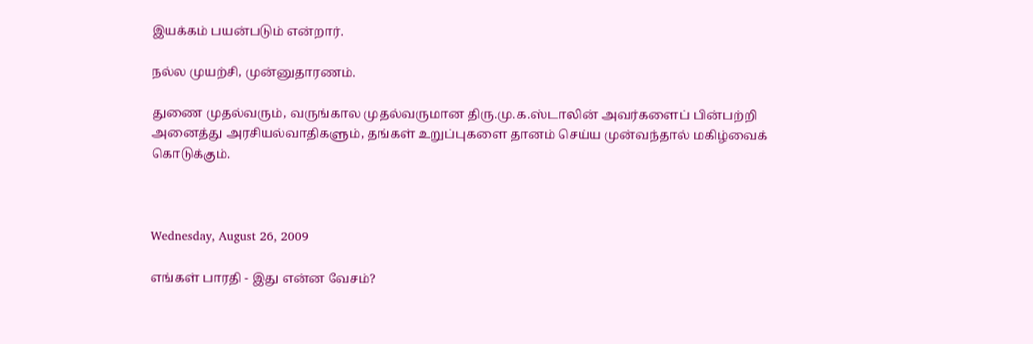இயக்கம் பயன்படும் என்றார்.

நல்ல முயற்சி, முன்னுதாரணம்.

துணை முதல்வரும், வருங்கால முதல்வருமான திரு.மு.க.ஸ்டாலின் அவர்களைப் பின்பற்றி அனைத்து அரசியல்வாதிகளும், தங்கள் உறுப்புகளை தானம் செய்ய முன்வந்தால் மகிழ்வைக் கொடுக்கும்.



Wednesday, August 26, 2009

எங்கள் பாரதி - இது என்ன வேசம்?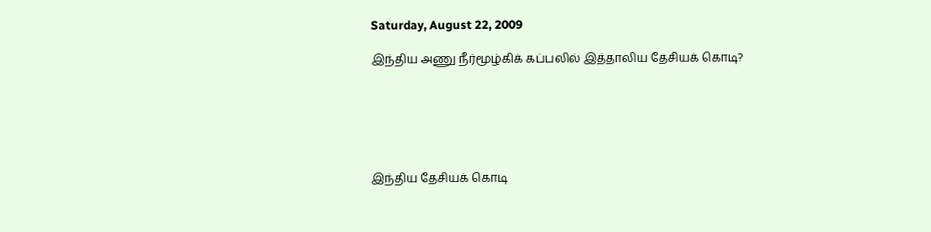Saturday, August 22, 2009

இந்திய அணு நீர்மூழ்கிக் கப்பலில் இத்தாலிய தேசியக் கொடி?






இந்திய தேசியக் கொடி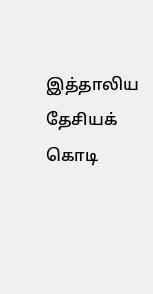இத்தாலிய தேசியக் கொடி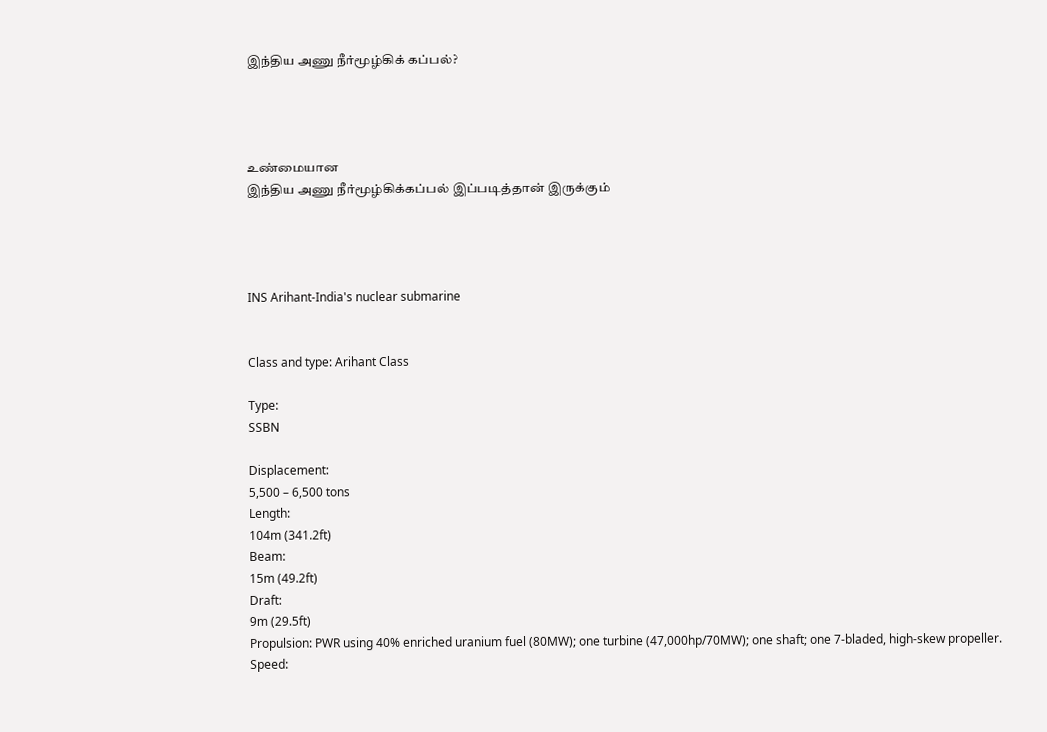இந்திய அணு நீர்மூழ்கிக் கப்பல்?




உண்மையான
இந்திய அணு நீர்மூழ்கிக்கப்பல் இப்படித்தான் இருக்கும்




INS Arihant-India's nuclear submarine


Class and type: Arihant Class

Type:
SSBN

Displacement:
5,500 – 6,500 tons
Length:
104m (341.2ft)
Beam:
15m (49.2ft)
Draft:
9m (29.5ft)
Propulsion: PWR using 40% enriched uranium fuel (80MW); one turbine (47,000hp/70MW); one shaft; one 7-bladed, high-skew propeller.
Speed: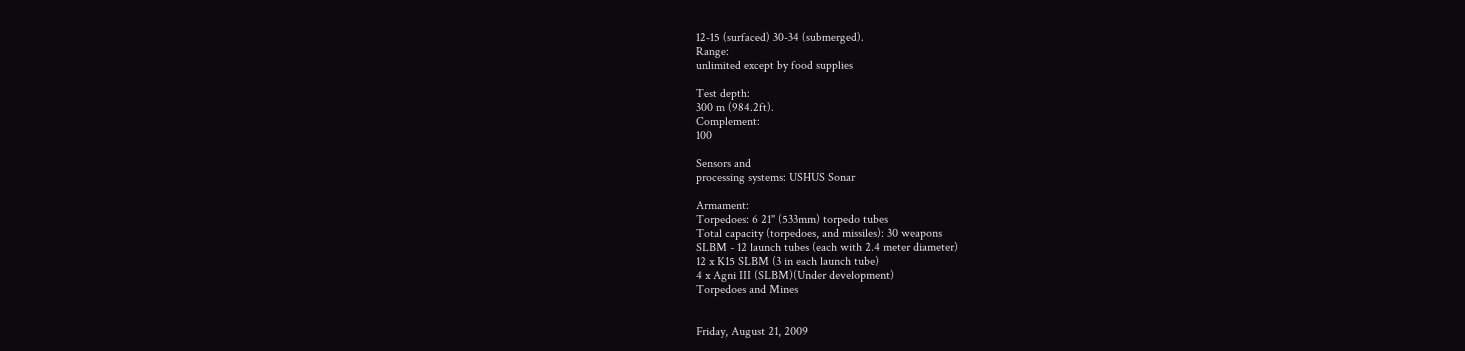12-15 (surfaced) 30-34 (submerged).
Range:
unlimited except by food supplies

Test depth:
300 m (984.2ft).
Complement:
100

Sensors and
processing systems: USHUS Sonar

Armament:
Torpedoes: 6 21" (533mm) torpedo tubes
Total capacity (torpedoes, and missiles): 30 weapons
SLBM - 12 launch tubes (each with 2.4 meter diameter)
12 x K15 SLBM (3 in each launch tube)
4 x Agni III (SLBM)(Under development)
Torpedoes and Mines


Friday, August 21, 2009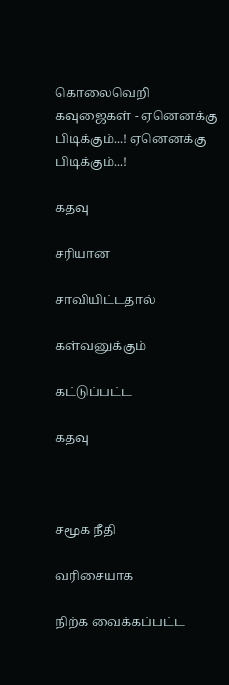கொலைவெறி கவுஜைகள் - ஏனெனக்கு பிடிக்கும்...! ஏனெனக்கு பிடிக்கும்...!

கதவு

சரியான

சாவியிட்டதால்

கள்வனுக்கும்

கட்டுப்பட்ட

கதவு



சமூக நீதி

வரிசையாக

நிற்க வைக்கப்பட்ட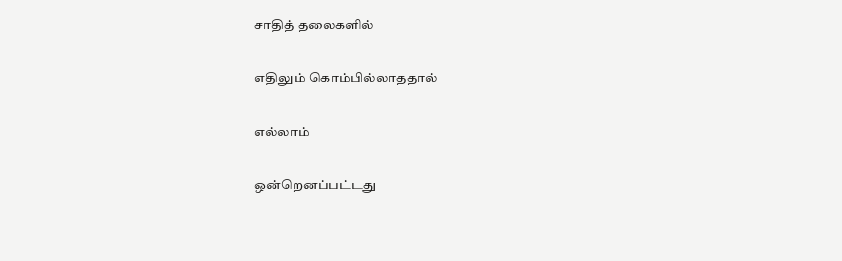சாதித் தலைகளில்

எதிலும் கொம்பில்லாததால்

எல்லாம்

ஒன்றெனப்பட்டது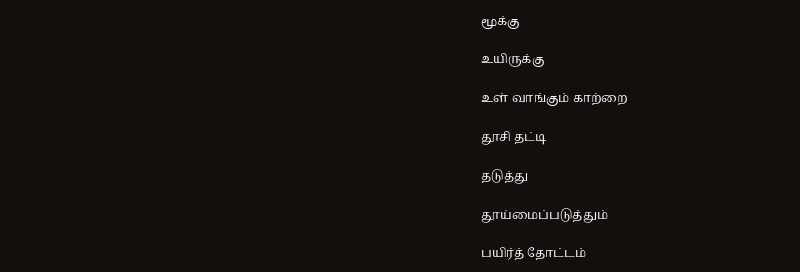மூக்கு

உயிருக்கு

உள் வாங்கும் காற்றை

தூசி தட்டி

தடுத்து

தூய்மைப்படுத்தும்

பயிர்த் தோட்டம்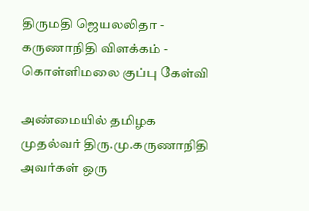திருமதி ஜெயலலிதா - கருணாநிதி விளக்கம் - கொள்ளிமலை குப்பு கேள்வி

அண்மையில் தமிழக முதல்வர் திரு.மு.கருணாநிதி அவர்கள் ஒரு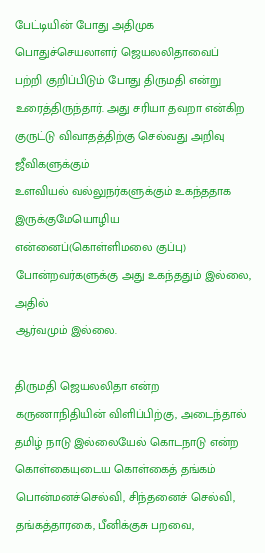பேட்டியின் போது அதிமுக பொதுச்செயலாளர் ஜெயலலிதாவைப்
பற்றி குறிப்பிடும் போது திருமதி என்று உரைத்திருந்தார். அது சரியா தவறா என்கிற குருட்டு விவாதத்திற்கு செல்வது அறிவு ஜீவிகளுக்கும்
உளவியல் வல்லுநர்களுக்கும் உகந்ததாக இருக்குமேயொழிய என்னைப்(கொள்ளிமலை குப்பு) போன்றவர்களுக்கு அது உகந்ததும் இல்லை, அதில்
ஆர்வமும் இல்லை.

திருமதி ஜெயலலிதா என்ற கருணாநிதியின் விளிப்பிற்கு, அடைந்தால் தமிழ் நாடு இல்லையேல் கொடநாடு என்ற கொள்கையுடைய கொள்கைத் தங்கம்
பொன்மனச்செல்வி, சிந்தனைச் செல்வி, தங்கத்தாரகை, பீனிக்குசு பறவை,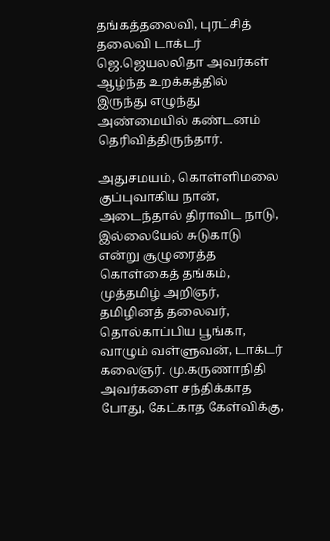தங்கத்தலைவி, புரட்சித் தலைவி டாக்டர் ஜெ.ஜெயலலிதா அவர்கள் ஆழ்ந்த உறக்கத்தில் இருந்து எழுந்து அண்மையில் கண்டனம் தெரிவித்திருந்தார்.

அதுசமயம், கொள்ளிமலை குப்புவாகிய நான், அடைந்தால் திராவிட நாடு, இல்லையேல் சுடுகாடு என்று சூழுரைத்த கொள்கைத் தங்கம், முத்தமிழ் அறிஞர்,
தமிழினத் தலைவர், தொல்காப்பிய பூங்கா, வாழும் வள்ளுவன், டாக்டர் கலைஞர். மு.கருணாநிதி அவர்களை சந்திக்காத போது, கேட்காத கேள்விக்கு,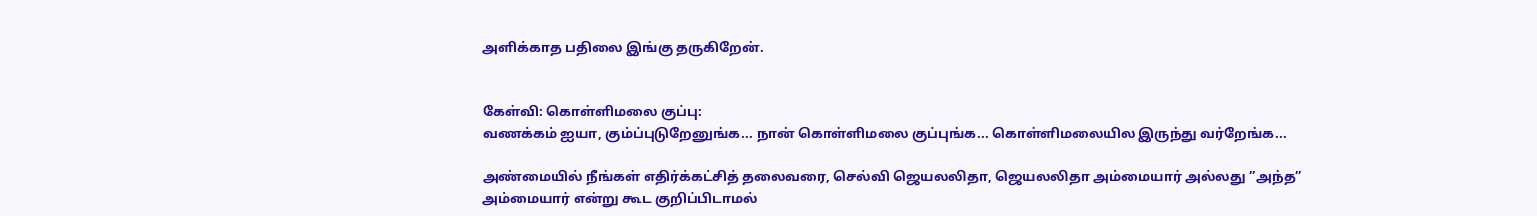அளிக்காத பதிலை இங்கு தருகிறேன்.


கேள்வி: கொள்ளிமலை குப்பு:
வணக்கம் ஐயா, கும்ப்புடுறேனுங்க... நான் கொள்ளிமலை குப்புங்க... கொள்ளிமலையில இருந்து வர்றேங்க...

அண்மையில் நீங்கள் எதிர்க்கட்சித் தலைவரை, செல்வி ஜெயலலிதா, ஜெயலலிதா அம்மையார் அல்லது ”அந்த” அம்மையார் என்று கூட குறிப்பிடாமல்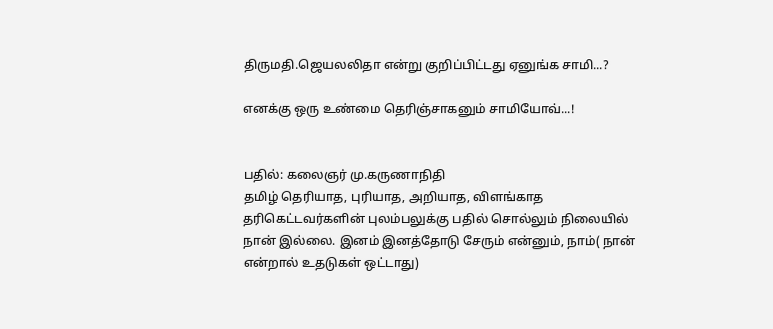திருமதி.ஜெயலலிதா என்று குறிப்பிட்டது ஏனுங்க சாமி...?

எனக்கு ஒரு உண்மை தெரிஞ்சாகனும் சாமியோவ்...!


பதில்: கலைஞர் மு.கருணாநிதி
தமிழ் தெரியாத, புரியாத, அறியாத, விளங்காத தரிகெட்டவர்களின் புலம்பலுக்கு பதில் சொல்லும் நிலையில் நான் இல்லை. இனம் இனத்தோடு சேரும் என்னும், நாம்( நான் என்றால் உதடுகள் ஒட்டாது)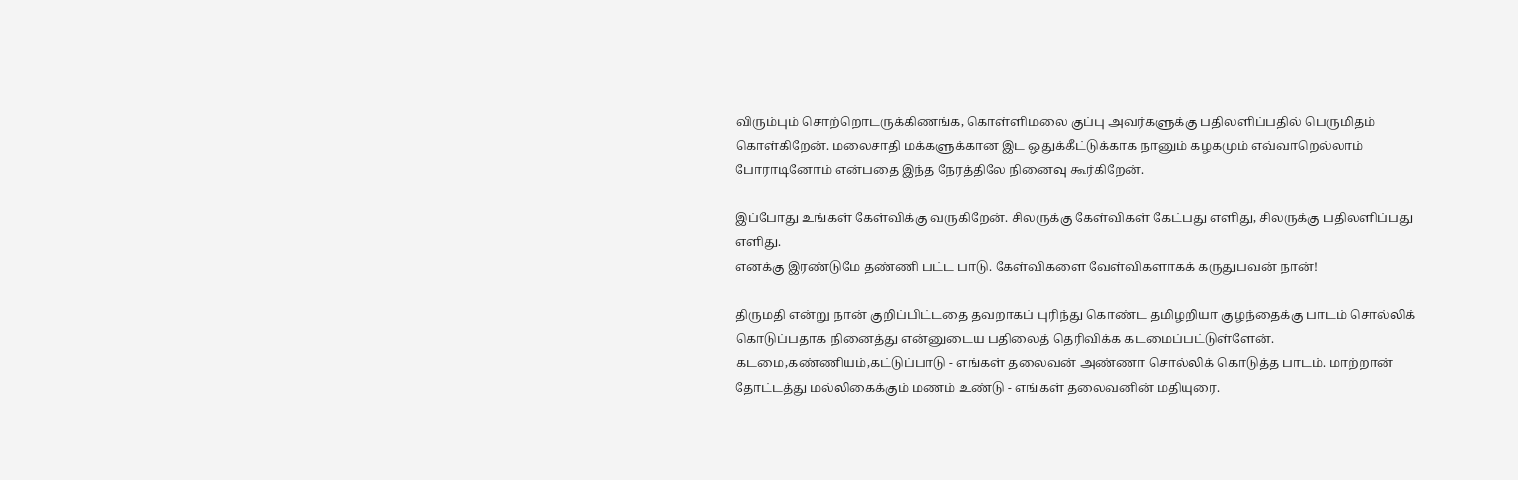விரும்பும் சொற்றொடருக்கிணங்க, கொள்ளிமலை குப்பு அவர்களுக்கு பதிலளிப்பதில் பெருமிதம்
கொள்கிறேன். மலைசாதி மக்களுக்கான இட ஒதுக்கீட்டுக்காக நானும் கழகமும் எவ்வாறெல்லாம் போராடினோம் என்பதை இந்த நேரத்திலே நினைவு கூர்கிறேன்.

இப்போது உங்கள் கேள்விக்கு வருகிறேன். சிலருக்கு கேள்விகள் கேட்பது எளிது, சிலருக்கு பதிலளிப்பது எளிது.
எனக்கு இரண்டுமே தண்ணி பட்ட பாடு. கேள்விகளை வேள்விகளாகக் கருதுபவன் நான்!

திருமதி என்று நான் குறிப்பிட்டதை தவறாகப் புரிந்து கொண்ட தமிழறியா குழந்தைக்கு பாடம் சொல்லிக் கொடுப்பதாக நினைத்து என்னுடைய பதிலைத் தெரிவிக்க கடமைப்பட்டுள்ளேன். கடமை,கண்ணியம்,கட்டுப்பாடு - எங்கள் தலைவன் அண்ணா சொல்லிக் கொடுத்த பாடம். மாற்றான் தோட்டத்து மல்லிகைக்கும் மணம் உண்டு - எங்கள் தலைவனின் மதியுரை.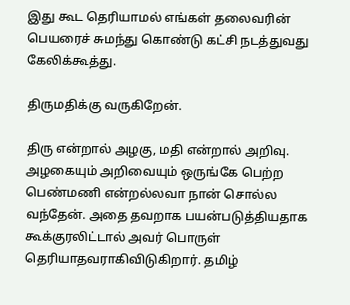இது கூட தெரியாமல் எங்கள் தலைவரின் பெயரைச் சுமந்து கொண்டு கட்சி நடத்துவது கேலிக்கூத்து.

திருமதிக்கு வருகிறேன்.

திரு என்றால் அழகு, மதி என்றால் அறிவு. அழகையும் அறிவையும் ஒருங்கே பெற்ற பெண்மணி என்றல்லவா நான் சொல்ல
வந்தேன். அதை தவறாக பயன்படுத்தியதாக கூக்குரலிட்டால் அவர் பொருள் தெரியாதவராகிவிடுகிறார். தமிழ்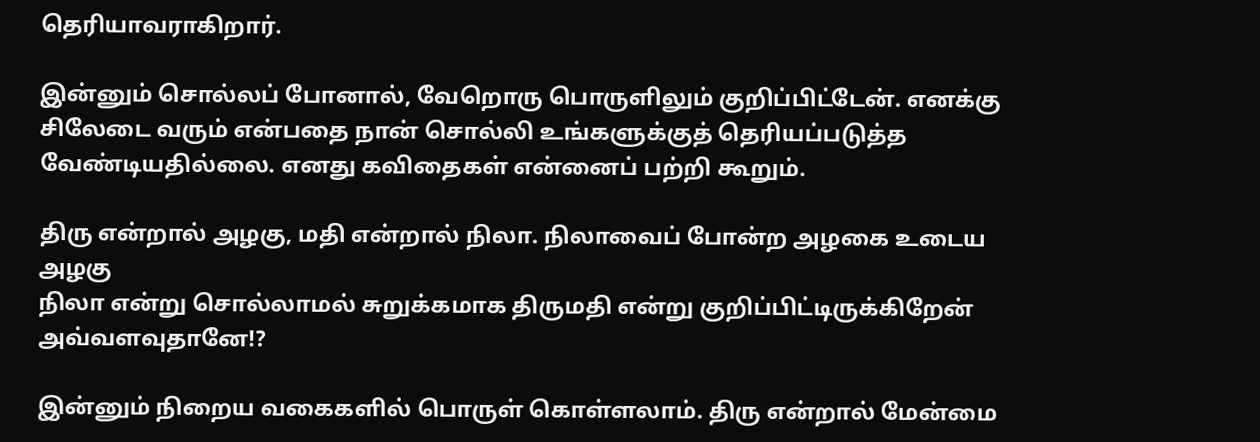தெரியாவராகிறார்.

இன்னும் சொல்லப் போனால், வேறொரு பொருளிலும் குறிப்பிட்டேன். எனக்கு சிலேடை வரும் என்பதை நான் சொல்லி உங்களுக்குத் தெரியப்படுத்த வேண்டியதில்லை. எனது கவிதைகள் என்னைப் பற்றி கூறும்.

திரு என்றால் அழகு, மதி என்றால் நிலா. நிலாவைப் போன்ற அழகை உடைய அழகு
நிலா என்று சொல்லாமல் சுறுக்கமாக திருமதி என்று குறிப்பிட்டிருக்கிறேன் அவ்வளவுதானே!?

இன்னும் நிறைய வகைகளில் பொருள் கொள்ளலாம். திரு என்றால் மேன்மை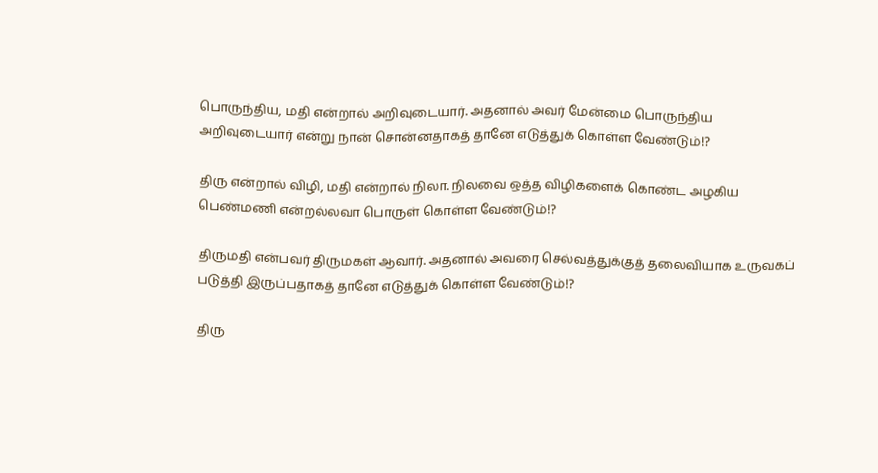பொருந்திய, மதி என்றால் அறிவுடையார். அதனால் அவர் மேன்மை பொருந்திய அறிவுடையார் என்று நான் சொன்னதாகத் தானே எடுத்துக் கொள்ள வேண்டும்!?

திரு என்றால் விழி, மதி என்றால் நிலா. நிலவை ஒத்த விழிகளைக் கொண்ட அழகிய பெண்மணி என்றல்லவா பொருள் கொள்ள வேண்டும்!?

திருமதி என்பவர் திருமகள் ஆவார். அதனால் அவரை செல்வத்துக்குத் தலைவியாக உருவகப் படுத்தி இருப்பதாகத் தானே எடுத்துக் கொள்ள வேண்டும்!?

திரு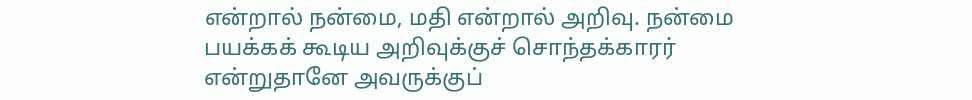என்றால் நன்மை, மதி என்றால் அறிவு. நன்மை பயக்கக் கூடிய அறிவுக்குச் சொந்தக்காரர் என்றுதானே அவருக்குப்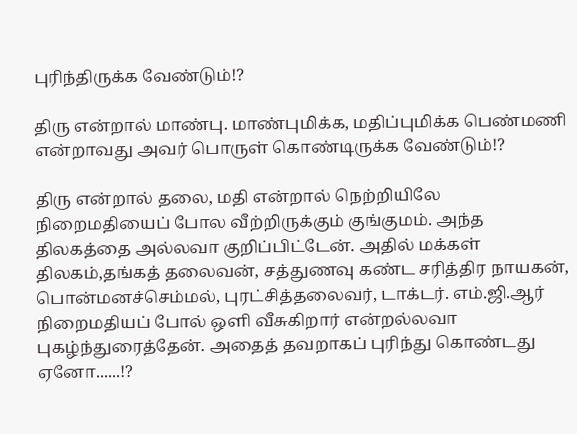புரிந்திருக்க வேண்டும்!?

திரு என்றால் மாண்பு. மாண்புமிக்க, மதிப்புமிக்க பெண்மணி என்றாவது அவர் பொருள் கொண்டிருக்க வேண்டும்!?

திரு என்றால் தலை, மதி என்றால் நெற்றியிலே நிறைமதியைப் போல வீற்றிருக்கும் குங்குமம். அந்த திலகத்தை அல்லவா குறிப்பிட்டேன். அதில் மக்கள் திலகம்,தங்கத் தலைவன், சத்துணவு கண்ட சரித்திர நாயகன், பொன்மனச்செம்மல், புரட்சித்தலைவர், டாக்டர். எம்.ஜி.ஆர் நிறைமதியப் போல் ஒளி வீசுகிறார் என்றல்லவா புகழ்ந்துரைத்தேன். அதைத் தவறாகப் புரிந்து கொண்டது ஏனோ......!?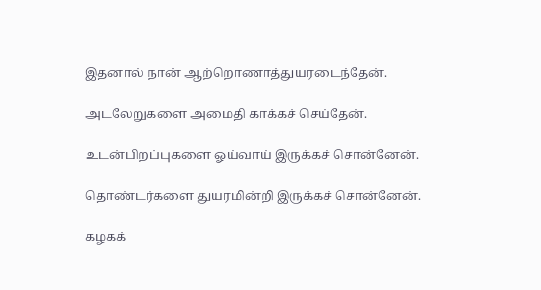இதனால் நான் ஆற்றொணாத்துயரடைந்தேன்.

அடலேறுகளை அமைதி காக்கச் செய்தேன்.

உடன்பிறப்புகளை ஓய்வாய் இருக்கச் சொன்னேன்.

தொண்டர்களை துயரமின்றி இருக்கச் சொன்னேன்.

கழகக்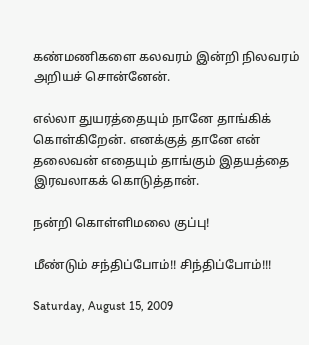கண்மணிகளை கலவரம் இன்றி நிலவரம் அறியச் சொன்னேன்.

எல்லா துயரத்தையும் நானே தாங்கிக் கொள்கிறேன். எனக்குத் தானே என் தலைவன் எதையும் தாங்கும் இதயத்தை இரவலாகக் கொடுத்தான்.

நன்றி கொள்ளிமலை குப்பு!

மீண்டும் சந்திப்போம்!! சிந்திப்போம்!!!

Saturday, August 15, 2009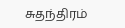சுதந்திரம்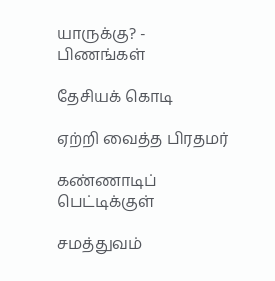யாருக்கு? - பிணங்கள்

தேசியக் கொடி

ஏற்றி வைத்த பிரதமர்

கண்ணாடிப் பெட்டிக்குள்

சமத்துவம்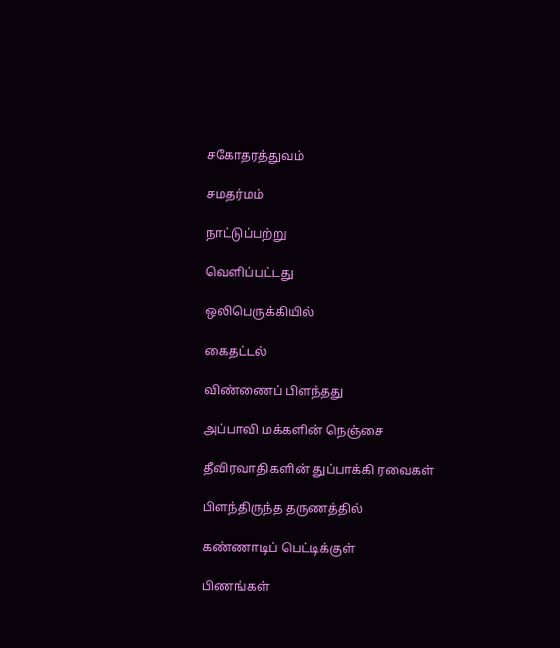சகோதரத்துவம்

சமதர்மம்

நாட்டுப்பற்று

வெளிப்பட்டது

ஒலிபெருக்கியில்

கைதட்டல்

விண்ணைப் பிளந்தது

அப்பாவி மக்களின் நெஞ்சை

தீவிரவாதிகளின் துப்பாக்கி ரவைகள்

பிளந்திருந்த தருணத்தில்

கண்ணாடிப் பெட்டிக்குள்

பிணங்கள்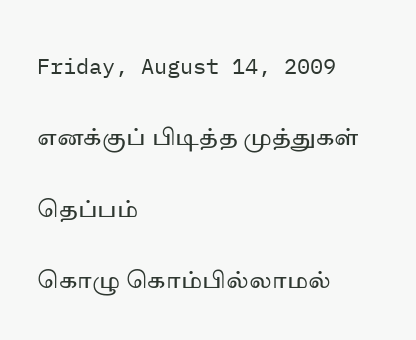Friday, August 14, 2009

எனக்குப் பிடித்த முத்துகள்

தெப்பம்

கொழு கொம்பில்லாமல்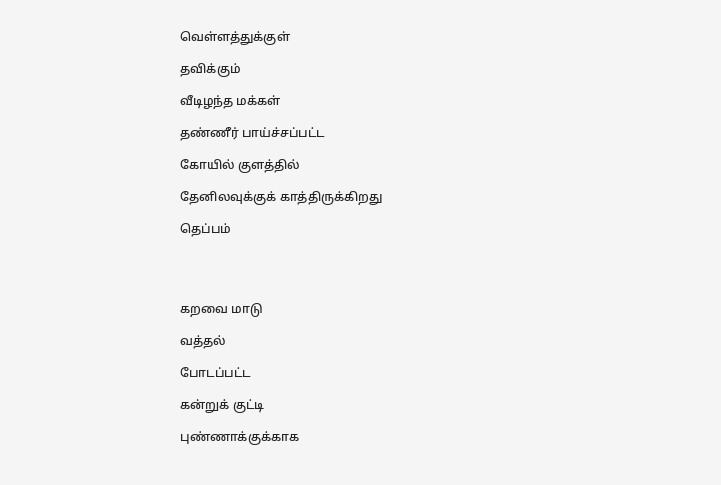வெள்ளத்துக்குள்

தவிக்கும்

வீடிழந்த மக்கள்

தண்ணீர் பாய்ச்சப்பட்ட

கோயில் குளத்தில்

தேனிலவுக்குக் காத்திருக்கிறது

தெப்பம்




கறவை மாடு

வத்தல்

போடப்பட்ட

கன்றுக் குட்டி

புண்ணாக்குக்காக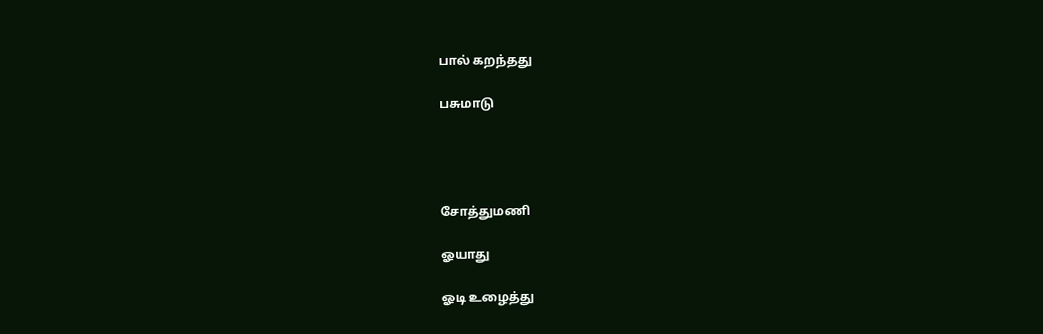பால் கறந்தது

பசுமாடு




சோத்துமணி

ஓயாது

ஓடி உழைத்து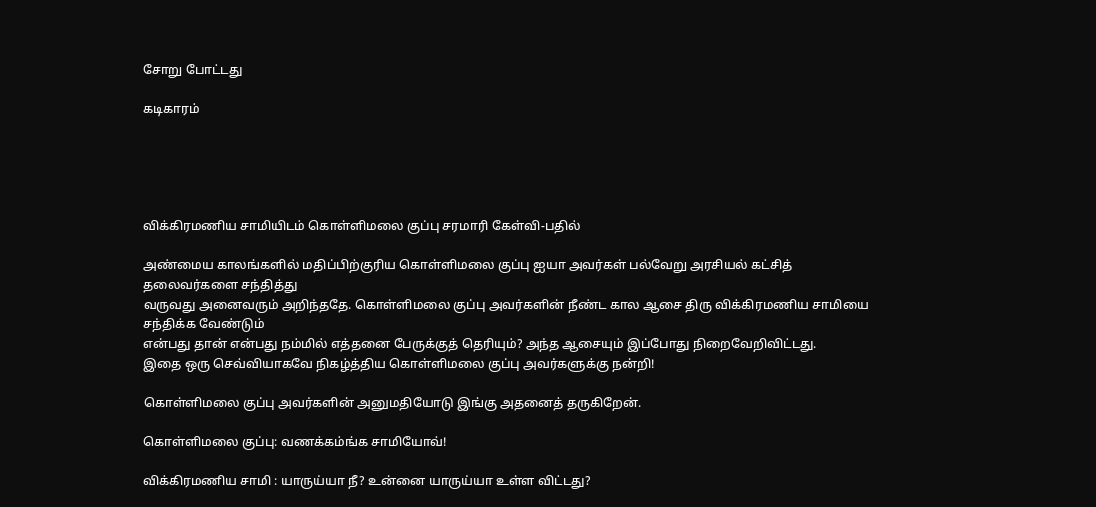சோறு போட்டது

கடிகாரம்





விக்கிரமணிய சாமியிடம் கொள்ளிமலை குப்பு சரமாரி கேள்வி-பதில்

அண்மைய காலங்களில் மதிப்பிற்குரிய கொள்ளிமலை குப்பு ஐயா அவர்கள் பல்வேறு அரசியல் கட்சித் தலைவர்களை சந்தித்து
வருவது அனைவரும் அறிந்ததே. கொள்ளிமலை குப்பு அவர்களின் நீண்ட கால ஆசை திரு விக்கிரமணிய சாமியை சந்திக்க வேண்டும்
என்பது தான் என்பது நம்மில் எத்தனை பேருக்குத் தெரியும்? அந்த ஆசையும் இப்போது நிறைவேறிவிட்டது.
இதை ஒரு செவ்வியாகவே நிகழ்த்திய கொள்ளிமலை குப்பு அவர்களுக்கு நன்றி!

கொள்ளிமலை குப்பு அவர்களின் அனுமதியோடு இங்கு அதனைத் தருகிறேன்.

கொள்ளிமலை குப்பு: வணக்கம்ங்க சாமியோவ்!

விக்கிரமணிய சாமி : யாருய்யா நீ? உன்னை யாருய்யா உள்ள விட்டது?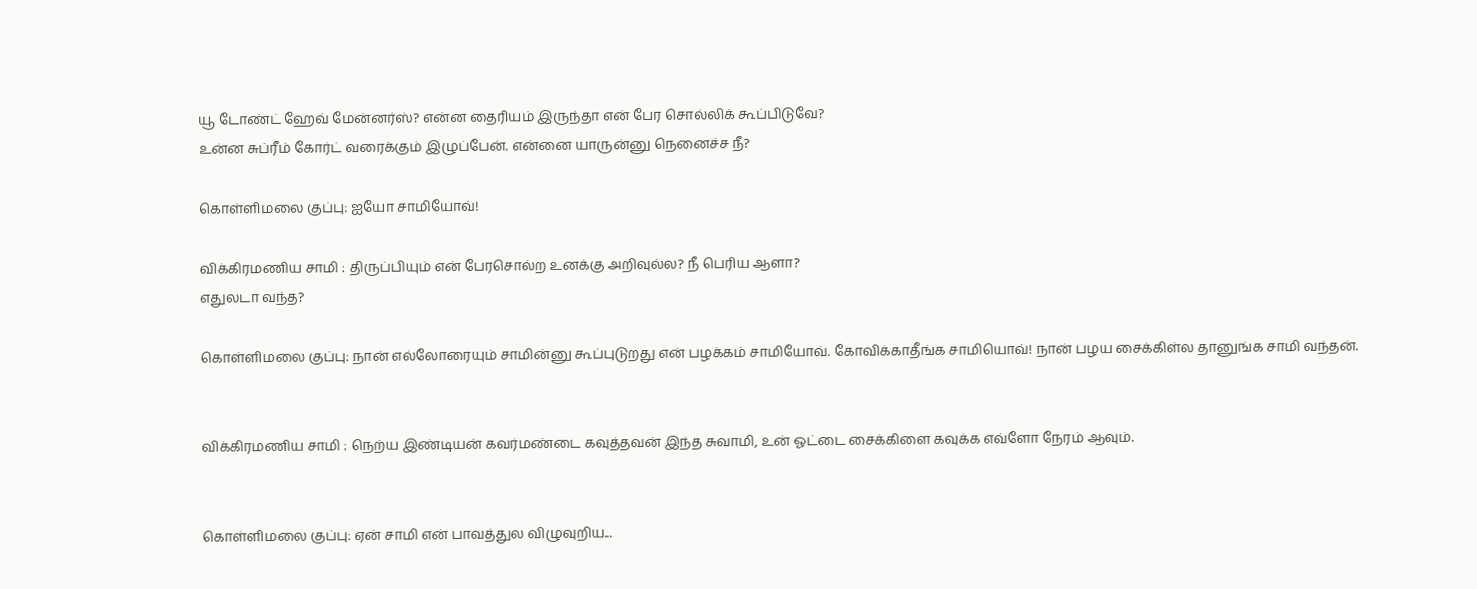யூ டோண்ட் ஹேவ் மேன்னர்ஸ்? என்ன தைரியம் இருந்தா என் பேர சொல்லிக் கூப்பிடுவே?
உன்ன சுப்ரீம் கோர்ட் வரைக்கும் இழுப்பேன். என்னை யாருன்னு நெனைச்ச நீ?

கொள்ளிமலை குப்பு: ஐயோ சாமியோவ்!

விக்கிரமணிய சாமி : திருப்பியும் என் பேரசொல்ற உனக்கு அறிவுல்ல? நீ பெரிய ஆளா?
எதுலடா வந்த?

கொள்ளிமலை குப்பு: நான் எல்லோரையும் சாமின்னு கூப்புடுறது என் பழக்கம் சாமியோவ். கோவிக்காதீங்க சாமியொவ்! நான் பழய சைக்கிள்ல தானுங்க சாமி வந்தன்.


விக்கிரமணிய சாமி : நெற்ய இண்டியன் கவர்மண்டை கவுத்தவன் இந்த சுவாமி, உன் ஓட்டை சைக்கிளை கவுக்க எவ்ளோ நேரம் ஆவும்.


கொள்ளிமலை குப்பு: ஏன் சாமி என் பாவத்துல விழுவுறிய...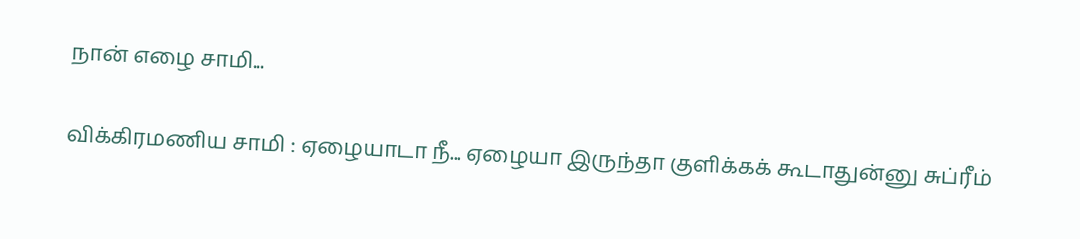நான் எழை சாமி...

விக்கிரமணிய சாமி : ஏழையாடா நீ... ஏழையா இருந்தா குளிக்கக் கூடாதுன்னு சுப்ரீம்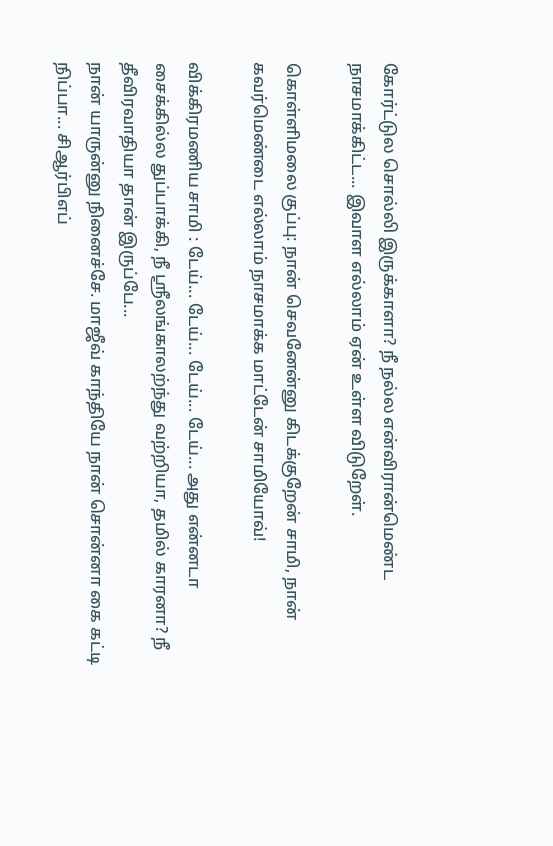கோர்ட்டுல சொல்லி இருக்காளா? நீ நல்ல என்விரான்மெண்ட
நாசமாக்கிட்ட... இவாள எல்லாம் ஏன் உள்ள விடுறேள்.

கொள்ளிமலை குப்பு: நான் செவனேன்னு கிடக்குறேன் சாமி, நான் கவர்மெண்டை எல்லாம் நாசமாக்க மாட்டேன் சாமியோவ்!

விக்கிரமணிய சாமி : டேய்... டேய்... டேய்... டேய்... அது என்னடா சைக்கில்ல துப்பாக்கி, நீ ஸ்ரீலங்காலற்ந்து வற்றியா, தமில் காரனா? நீ தீவிரவாதியா தான் இருப்பே...
நான் யாருன்னு நினைச்சே. மாஜீவ் காந்தியே நான் சொன்னா கை கட்டி நிப்பா... சிஆர்பிஎப்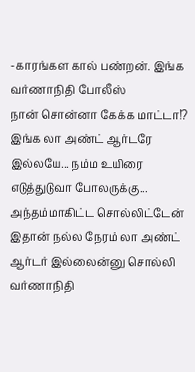-காரங்கள கால் பண்றன். இங்க வர்ணாநிதி போலீஸ்
நான் சொன்னா கேக்க மாட்டா!? இங்க லா அண்ட் ஆர்டரே இல்லயே... நம்ம உயிரை எடுத்துடுவா போலருக்கு... அந்தம்மாகிட்ட சொல்லிட்டேன்
இதான் நல்ல நேரம் லா அண்ட் ஆர்டர் இல்லைன்னு சொல்லி வர்ணாநிதி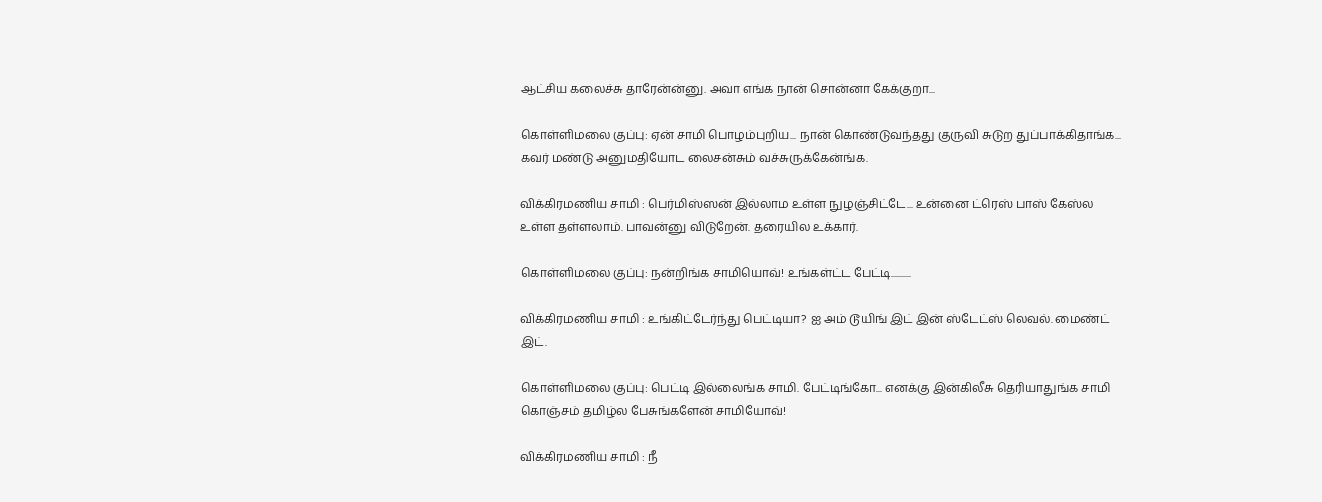ஆட்சிய கலைச்சு தாரேன்ன்னு. அவா எங்க நான் சொன்னா கேக்குறா...

கொள்ளிமலை குப்பு: ஏன் சாமி பொழம்புறிய... நான் கொண்டுவந்தது குருவி சுடுற துப்பாக்கிதாங்க... கவர் மண்டு அனுமதியோட லைசன்சும் வச்சுருக்கேன்ங்க.

விக்கிரமணிய சாமி : பெர்மிஸ்ஸன் இல்லாம உள்ள நுழஞ்சிட்டே... உன்னை ட்ரெஸ் பாஸ் கேஸ்ல உள்ள தள்ளலாம். பாவன்னு விடுறேன். தரையில உக்கார்.

கொள்ளிமலை குப்பு: நன்றிங்க சாமியொவ்! உங்கள்ட்ட பேட்டி..........

விக்கிரமணிய சாமி : உங்கிட்டேர்ந்து பெட்டியா? ஐ அம் டூயிங் இட் இன் ஸ்டேட்ஸ் லெவல். மைண்ட் இட்.

கொள்ளிமலை குப்பு: பெட்டி இல்லைங்க சாமி. பேட்டிங்கோ... எனக்கு இன்கிலீசு தெரியாதுங்க சாமி கொஞ்சம் தமிழ்ல பேசுங்களேன் சாமியோவ்!

விக்கிரமணிய சாமி : நீ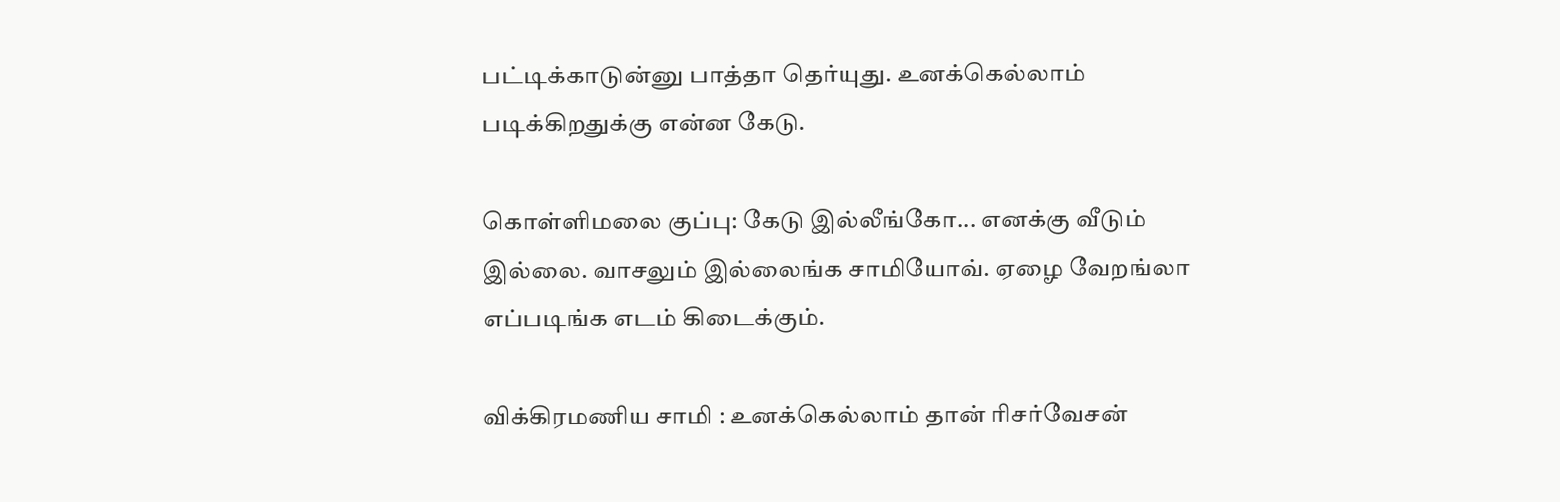பட்டிக்காடுன்னு பாத்தா தெர்யுது. உனக்கெல்லாம் படிக்கிறதுக்கு என்ன கேடு.

கொள்ளிமலை குப்பு: கேடு இல்லீங்கோ... எனக்கு வீடும் இல்லை. வாசலும் இல்லைங்க சாமியோவ். ஏழை வேறங்லா எப்படிங்க எடம் கிடைக்கும்.

விக்கிரமணிய சாமி : உனக்கெல்லாம் தான் ரிசர்வேசன்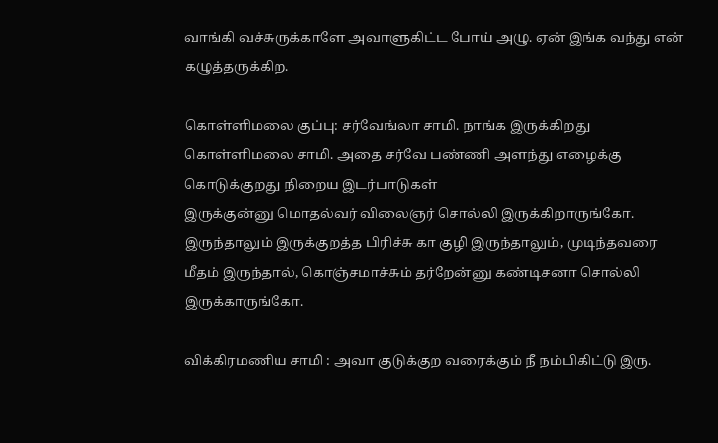வாங்கி வச்சுருக்காளே அவாளுகிட்ட போய் அழு. ஏன் இங்க வந்து என் கழுத்தருக்கிற.

கொள்ளிமலை குப்பு: சர்வேங்லா சாமி. நாங்க இருக்கிறது கொள்ளிமலை சாமி. அதை சர்வே பண்ணி அளந்து எழைக்கு கொடுக்குறது நிறைய இடர்பாடுகள்
இருக்குன்னு மொதல்வர் விலைஞர் சொல்லி இருக்கிறாருங்கோ. இருந்தாலும் இருக்குறத்த பிரிச்சு கா குழி இருந்தாலும், முடிந்தவரை மீதம் இருந்தால், கொஞ்சமாச்சும் தர்றேன்னு கண்டிசனா சொல்லி இருக்காருங்கோ.

விக்கிரமணிய சாமி : அவா குடுக்குற வரைக்கும் நீ நம்பிகிட்டு இரு.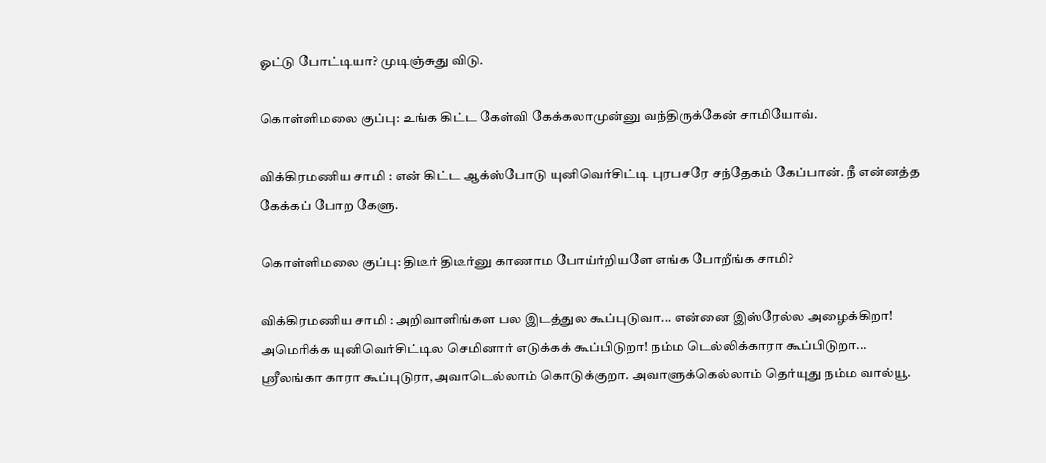ஓட்டு போட்டியா? முடிஞ்சுது விடு.

கொள்ளிமலை குப்பு: உங்க கிட்ட கேள்வி கேக்கலாமுன்னு வந்திருக்கேன் சாமியோவ்.

விக்கிரமணிய சாமி : என் கிட்ட ஆக்ஸ்போடு யுனிவெர்சிட்டி புரபசரே சந்தேகம் கேப்பான். நீ என்னத்த கேக்கப் போற கேளு.

கொள்ளிமலை குப்பு: திடீர் திடீர்னு காணாம போய்ர்றியளே எங்க போறீங்க சாமி?

விக்கிரமணிய சாமி : அறிவாளிங்கள பல இடத்துல கூப்புடுவா... என்னை இஸ்ரேல்ல அழைக்கிறா! அமெரிக்க யுனிவெர்சிட்டில செமினார் எடுக்கக் கூப்பிடுறா! நம்ம டெல்லிக்காரா கூப்பிடுறா...
ஸ்ரீலங்கா காரா கூப்புடுரா,அவாடெல்லாம் கொடுக்குறா. அவாளுக்கெல்லாம் தெர்யுது நம்ம வால்யூ.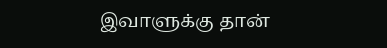இவாளுக்கு தான்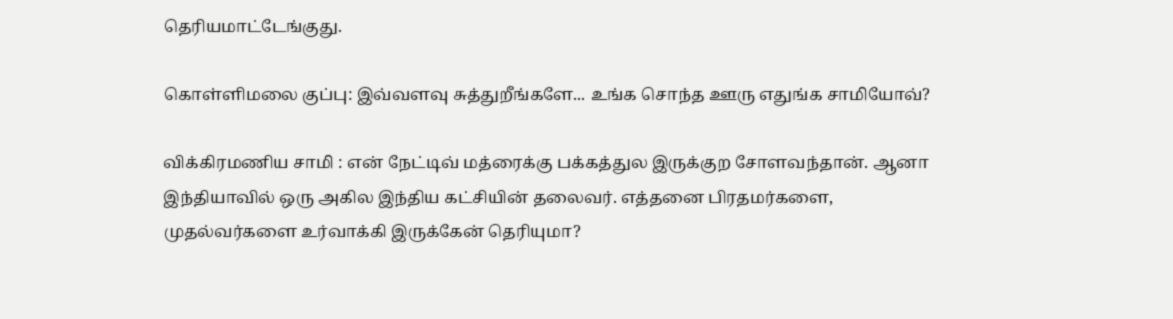தெரியமாட்டேங்குது.

கொள்ளிமலை குப்பு: இவ்வளவு சுத்துறீங்களே... உங்க சொந்த ஊரு எதுங்க சாமியோவ்?

விக்கிரமணிய சாமி : என் நேட்டிவ் மத்ரைக்கு பக்கத்துல இருக்குற சோளவந்தான். ஆனா இந்தியாவில் ஒரு அகில இந்திய கட்சியின் தலைவர். எத்தனை பிரதமர்களை,
முதல்வர்களை உர்வாக்கி இருக்கேன் தெரியுமா?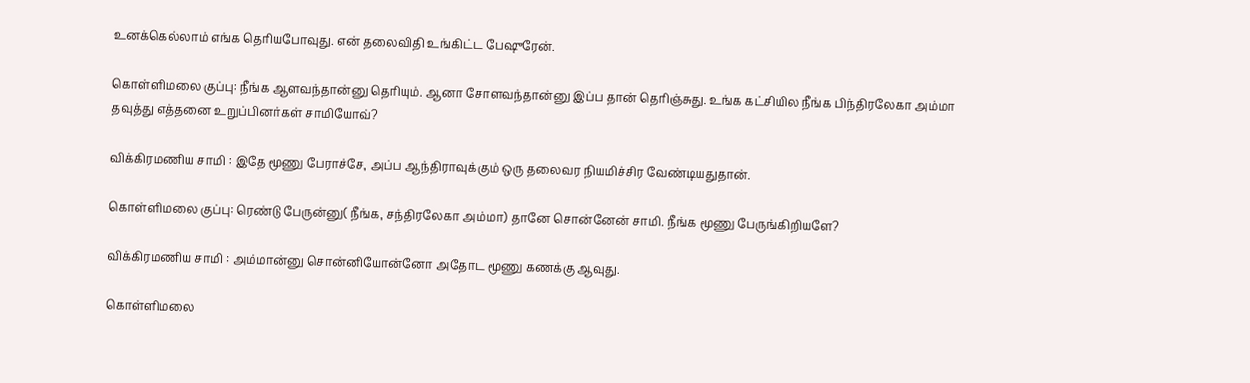உனக்கெல்லாம் எங்க தெரியபோவுது. என் தலைவிதி உங்கிட்ட பேஷுரேன்.

கொள்ளிமலை குப்பு: நீங்க ஆளவந்தான்னு தெரியும். ஆனா சோளவந்தான்னு இப்ப தான் தெரிஞ்சுது. உங்க கட்சியில நீங்க பிந்திரலேகா அம்மா
தவுத்து எத்தனை உறுப்பினர்கள் சாமியோவ்?

விக்கிரமணிய சாமி : இதே மூணு பேராச்சே, அப்ப ஆந்திராவுக்கும் ஒரு தலைவர நியமிச்சிர வேண்டியதுதான்.

கொள்ளிமலை குப்பு: ரெண்டு பேருன்னு( நீங்க, சந்திரலேகா அம்மா) தானே சொன்னேன் சாமி. நீங்க மூணு பேருங்கிறியளே?

விக்கிரமணிய சாமி : அம்மான்னு சொன்னியோன்னோ அதோட மூணு கணக்கு ஆவுது.

கொள்ளிமலை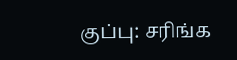குப்பு: சரிங்க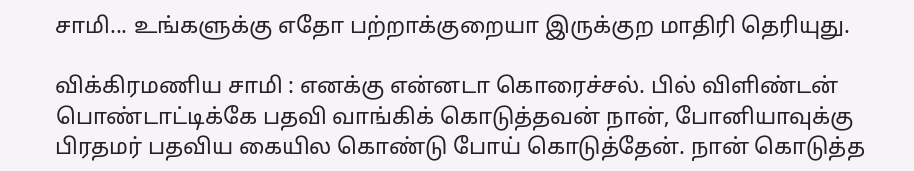சாமி... உங்களுக்கு எதோ பற்றாக்குறையா இருக்குற மாதிரி தெரியுது.

விக்கிரமணிய சாமி : எனக்கு என்னடா கொரைச்சல். பில் விளிண்டன் பொண்டாட்டிக்கே பதவி வாங்கிக் கொடுத்தவன் நான், போனியாவுக்கு
பிரதமர் பதவிய கையில கொண்டு போய் கொடுத்தேன். நான் கொடுத்த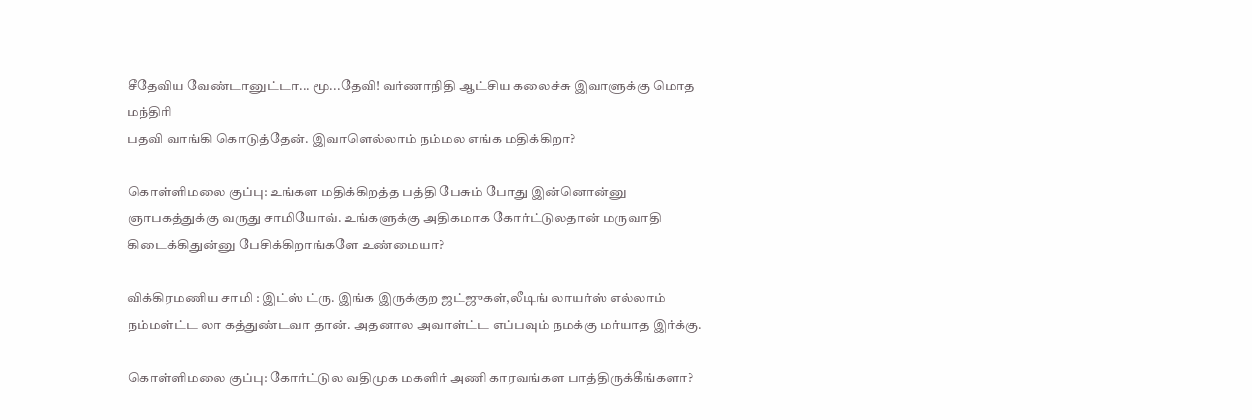சீதேவிய வேண்டானுட்டா... மூ...தேவி! வர்ணாநிதி ஆட்சிய கலைச்சு இவாளுக்கு மொத மந்திரி
பதவி வாங்கி கொடுத்தேன். இவாளெல்லாம் நம்மல எங்க மதிக்கிறா?

கொள்ளிமலை குப்பு: உங்கள மதிக்கிறத்த பத்தி பேசும் போது இன்னொன்னு ஞாபகத்துக்கு வருது சாமியோவ். உங்களுக்கு அதிகமாக கோர்ட்டுலதான் மருவாதி கிடைக்கிதுன்னு பேசிக்கிறாங்களே உண்மையா?

விக்கிரமணிய சாமி : இட்ஸ் ட்ரு. இங்க இருக்குற ஜட்ஜுகள்,லீடிங் லாயர்ஸ் எல்லாம் நம்மள்ட்ட லா கத்துண்டவா தான். அதனால அவாள்ட்ட எப்பவும் நமக்கு மர்யாத இர்க்கு.

கொள்ளிமலை குப்பு: கோர்ட்டுல வதிமுக மகளிர் அணி காரவங்கள பாத்திருக்கீங்களா?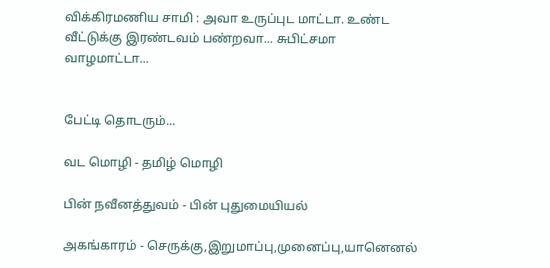விக்கிரமணிய சாமி : அவா உருப்புட மாட்டா. உண்ட வீட்டுக்கு இரண்டவம் பண்றவா... சுபிட்சமா வாழமாட்டா...


பேட்டி தொடரும்...

வட மொழி - தமிழ் மொழி

பின் நவீனத்துவம் - பின் புதுமையியல்

அகங்காரம் - செருக்கு,இறுமாப்பு,முனைப்பு,யானெனல்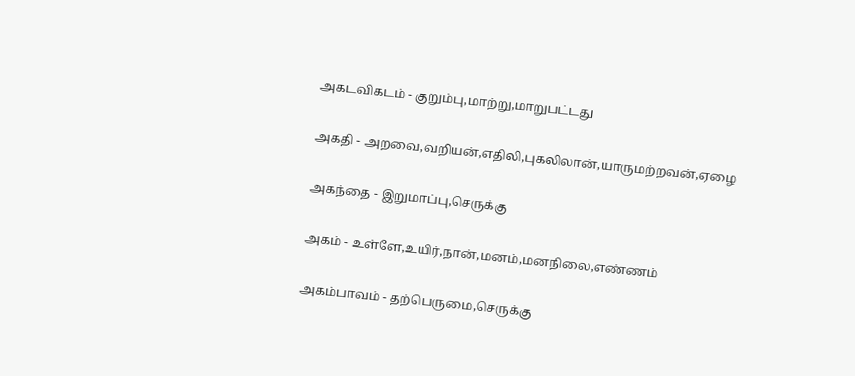அகடவிகடம் - குறும்பு,மாற்று,மாறுபட்டது

அகதி - அறவை,வறியன்,எதிலி,புகலிலான்,யாருமற்றவன்,ஏழை

அகந்தை - இறுமாப்பு,செருக்கு

அகம் - உள்ளே,உயிர்,நான்,மனம்,மனநிலை,எண்ணம்

அகம்பாவம் - தற்பெருமை,செருக்கு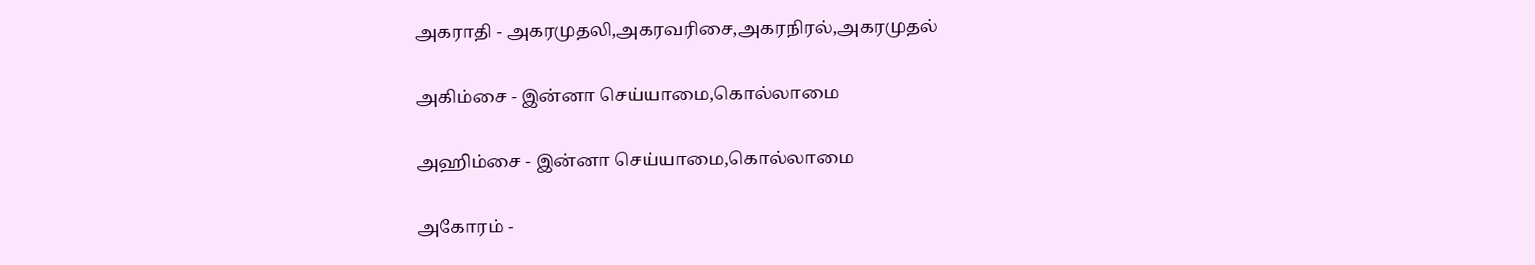அகராதி - அகரமுதலி,அகரவரிசை,அகரநிரல்,அகரமுதல்

அகிம்சை - இன்னா செய்யாமை,கொல்லாமை

அஹிம்சை - இன்னா செய்யாமை,கொல்லாமை

அகோரம் -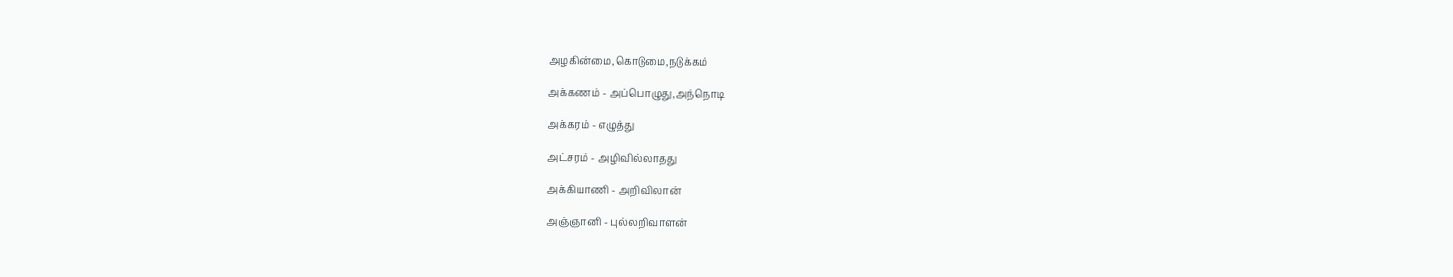அழகின்மை,கொடுமை,நடுக்கம்

அக்கணம் - அப்பொழுது,அந்நொடி

அக்கரம் - எழுத்து

அட்சரம் - அழிவில்லாதது

அக்கியாணி - அறிவிலான்

அஞ்ஞானி - புல்லறிவாளன்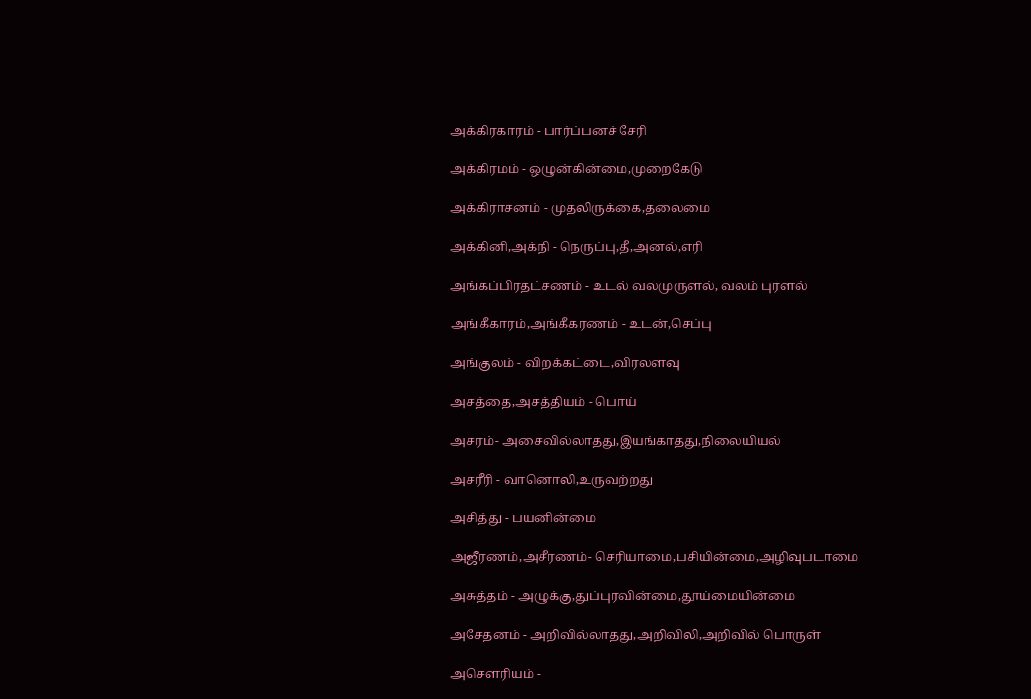அக்கிரகாரம் - பார்ப்பனச் சேரி

அக்கிரமம் - ஒழுன்கின்மை,முறைகேடு

அக்கிராசனம் - முதலிருக்கை,தலைமை

அக்கினி,அக்நி - நெருப்பு,தீ,அனல்,எரி

அங்கப்பிரதட்சணம் - உடல் வலமுருளல், வலம் புரளல்

அங்கீகாரம்,அங்கீகரணம் - உடன்,செப்பு

அங்குலம் - விறக்கட்டை,விரலளவு

அசத்தை,அசத்தியம் - பொய்

அசரம்- அசைவில்லாதது,இயங்காதது,நிலையியல்

அசரீரி - வானொலி,உருவற்றது

அசித்து - பயனின்மை

அஜீரணம்,அசீரணம்- செரியாமை,பசியின்மை,அழிவுபடாமை

அசுத்தம் - அழுக்கு,துப்புரவின்மை,தூய்மையின்மை

அசேதனம் - அறிவில்லாதது,அறிவிலி,அறிவில் பொருள்

அசெளரியம் -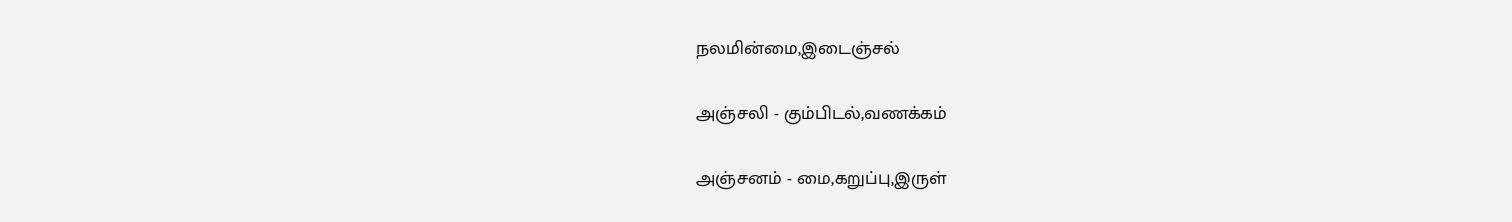நலமின்மை,இடைஞ்சல்

அஞ்சலி - கும்பிடல்,வணக்கம்

அஞ்சனம் - மை,கறுப்பு,இருள்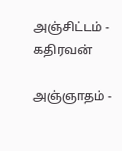அஞ்சிட்டம் - கதிரவன்

அஞ்ஞாதம் -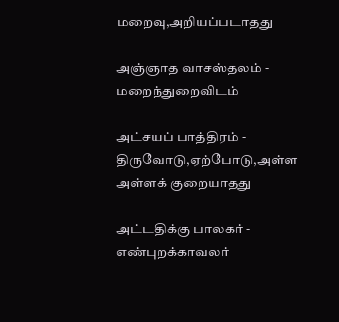மறைவு,அறியப்படாதது

அஞ்ஞாத வாசஸ்தலம் - மறைந்துறைவிடம்

அட்சயப் பாத்திரம் - திருவோடு,ஏற்போடு,அள்ள அள்ளக் குறையாதது

அட்டதிக்கு பாலகர் - எண்புறக்காவலர்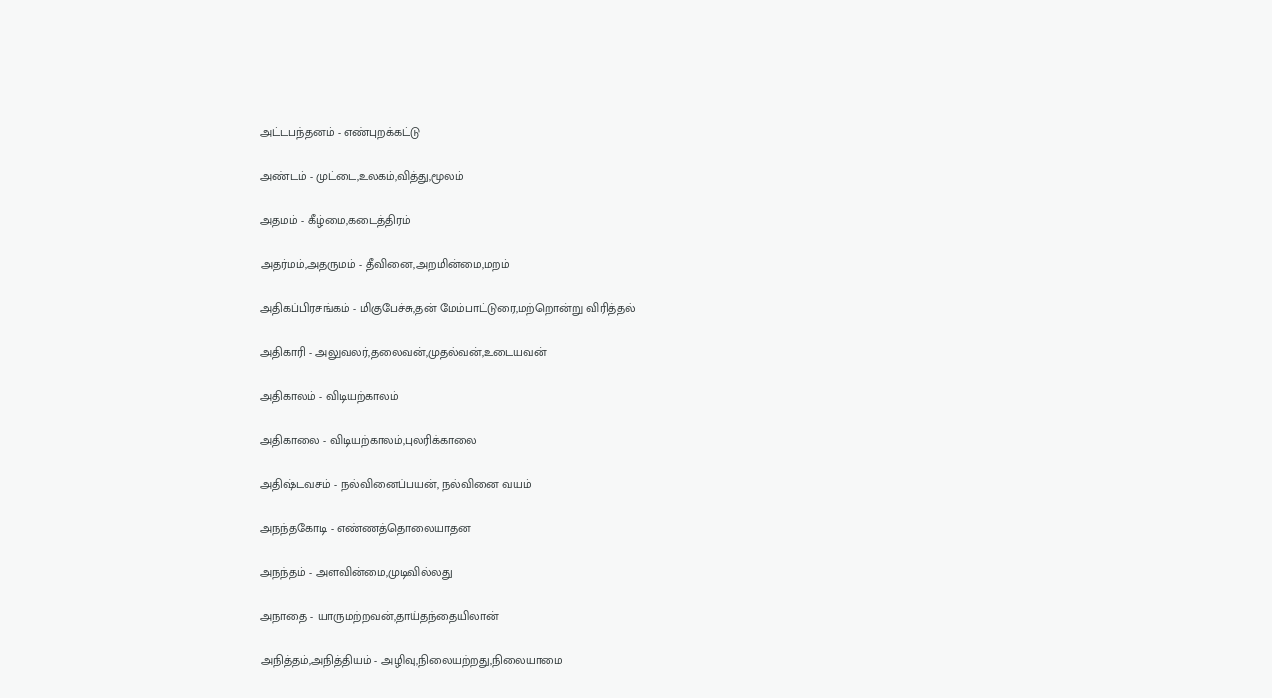அட்டபந்தனம் - எண்புறக்கட்டு

அண்டம் - முட்டை,உலகம்,வித்து,மூலம்

அதமம் - கீழ்மை,கடைத்திரம்

அதர்மம்,அதருமம் - தீவினை,அறமின்மை,மறம்

அதிகப்பிரசங்கம் - மிகுபேச்சு,தன் மேம்பாட்டுரை,மற்றொன்று விரித்தல்

அதிகாரி - அலுவலர்,தலைவன்,முதல்வன்,உடையவன்

அதிகாலம் - விடியற்காலம்

அதிகாலை - விடியற்காலம்,புலரிக்காலை

அதிஷ்டவசம் - நல்வினைப்பயன், நல்வினை வயம்

அநந்தகோடி - எண்ணத்தொலையாதன

அநந்தம் - அளவின்மை,முடிவில்லது

அநாதை - யாருமற்றவன்,தாய்தந்தையிலான்

அநித்தம்,அநித்தியம் - அழிவு,நிலையற்றது,நிலையாமை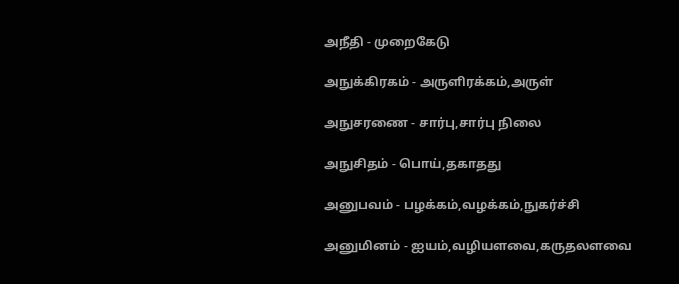அநீதி - முறைகேடு

அநுக்கிரகம் - அருளிரக்கம்,அருள்

அநுசரணை - சார்பு,சார்பு நிலை

அநுசிதம் - பொய்,தகாதது

அனுபவம் - பழக்கம்,வழக்கம்,நுகர்ச்சி

அனுமினம் - ஐயம்,வழியளவை,கருதலளவை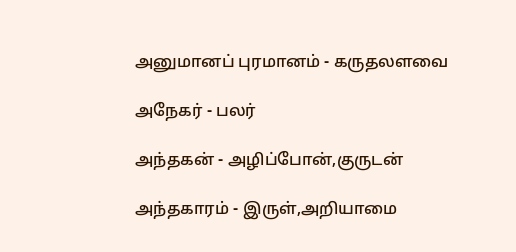அனுமானப் புரமானம் - கருதலளவை

அநேகர் - பலர்

அந்தகன் - அழிப்போன்,குருடன்

அந்தகாரம் - இருள்,அறியாமை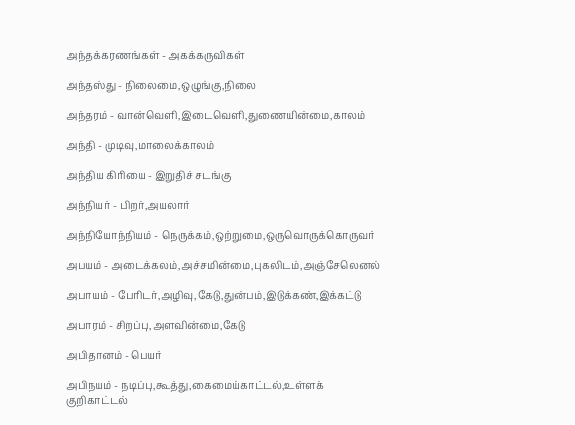அந்தக்கரணங்கள் - அகக்கருவிகள்

அந்தஸ்து - நிலைமை,ஒழுங்கு,நிலை

அந்தரம் - வான்வெளி,இடைவெளி,துணையின்மை,காலம்

அந்தி - முடிவு,மாலைக்காலம்

அந்திய கிரியை - இறுதிச் சடங்கு

அந்நியர் - பிறர்,அயலார்

அந்நியோந்நியம் - நெருக்கம்,ஒற்றுமை,ஒருவொருக்கொருவர்

அபயம் - அடைக்கலம்,அச்சமின்மை,புகலிடம்,அஞ்சேலெனல்

அபாயம் - பேரிடர்,அழிவு,கேடு,துன்பம்,இடுக்கண்,இக்கட்டு

அபாரம் - சிறப்பு,அளவின்மை,கேடு

அபிதானம் - பெயர்

அபிநயம் - நடிப்பு,கூத்து,கைமைய்காட்டல்,உள்ளக் குறிகாட்டல்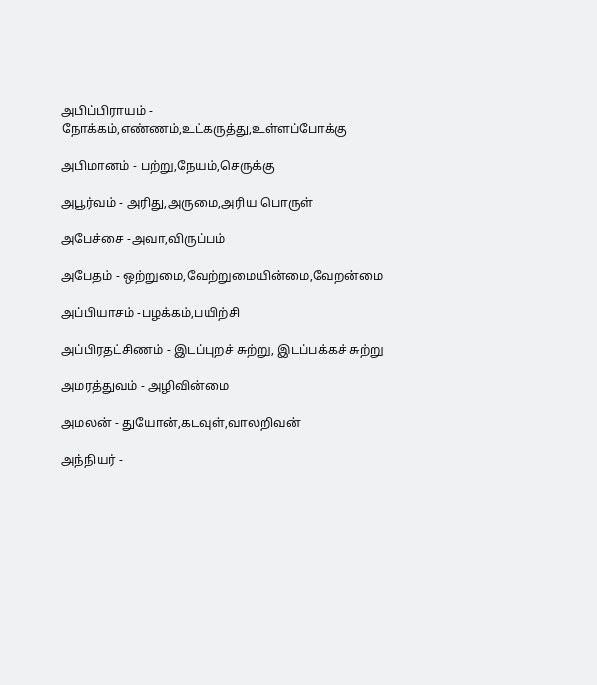அபிப்பிராயம் - நோக்கம்,எண்ணம்,உட்கருத்து,உள்ளப்போக்கு

அபிமானம் - பற்று,நேயம்,செருக்கு

அபூர்வம் - அரிது,அருமை,அரிய பொருள்

அபேச்சை -அவா,விருப்பம்

அபேதம் - ஒற்றுமை,வேற்றுமையின்மை,வேறன்மை

அப்பியாசம் -பழக்கம்,பயிற்சி

அப்பிரதட்சிணம் - இடப்புறச் சுற்று, இடப்பக்கச் சுற்று

அமரத்துவம் - அழிவின்மை

அமலன் - துயோன்,கடவுள்,வாலறிவன்

அந்நியர் -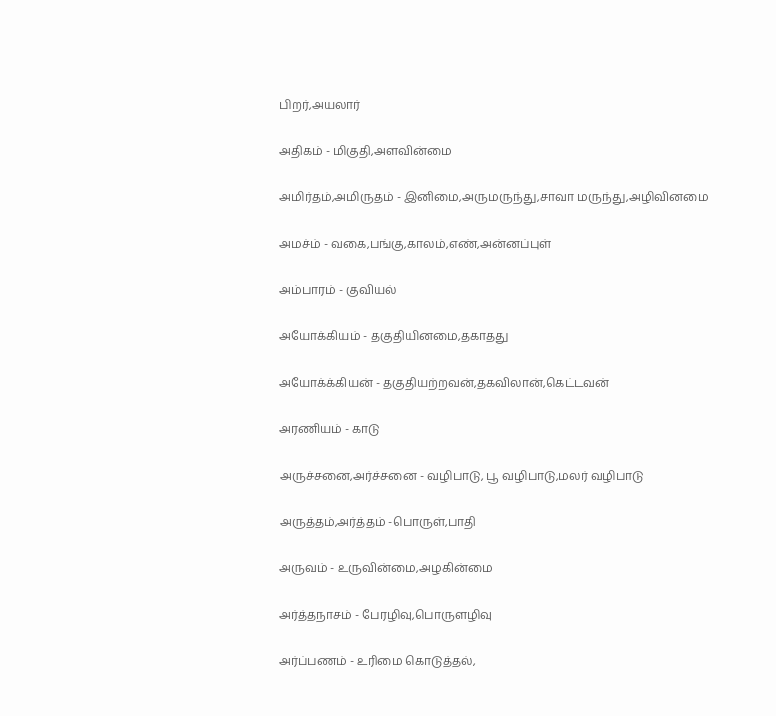பிறர்,அயலார்

அதிகம் - மிகுதி,அளவின்மை

அமிர்தம்,அமிருதம் - இனிமை,அருமருந்து,சாவா மருந்து,அழிவினமை

அமச்ம் - வகை,பங்கு,காலம்,எண்,அன்னப்புள்

அம்பாரம் - குவியல்

அயோக்கியம் - தகுதியினமை,தகாதது

அயோக்க்கியன் - தகுதியற்றவன்,தகவிலான்,கெட்டவன்

அரணியம் - காடு

அருச்சனை,அர்ச்சனை - வழிபாடு, பூ வழிபாடு,மலர் வழிபாடு

அருத்தம்,அர்த்தம் -பொருள்,பாதி

அருவம் - உருவின்மை,அழகின்மை

அர்த்தநாசம் - பேரழிவு,பொருளழிவு

அர்ப்பணம் - உரிமை கொடுத்தல்,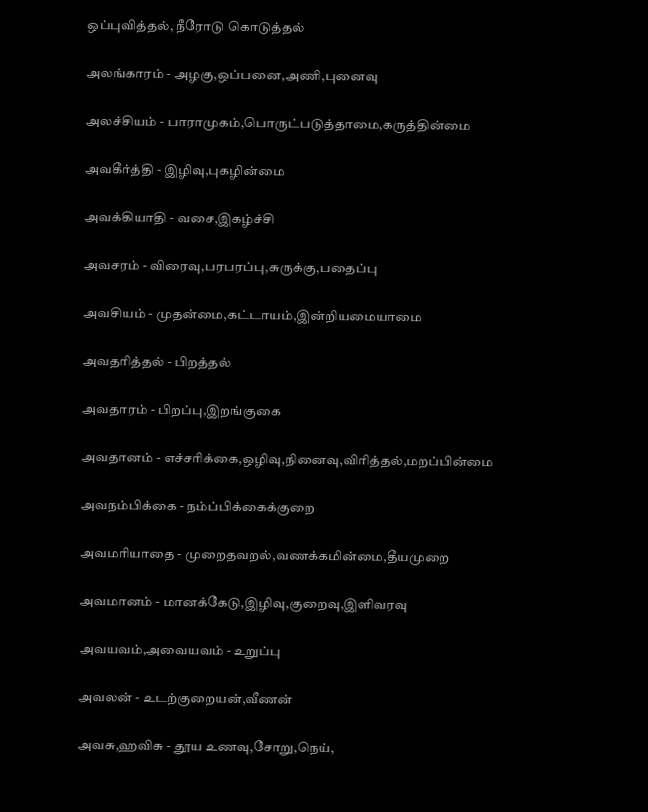ஒப்புவித்தல், நீரோடு கொடுத்தல்

அலங்காரம் - அழகு,ஒப்பனை,அணி,புனைவு

அலச்சியம் - பாராமுகம்,பொருட்படுத்தாமை,கருத்தின்மை

அவகீர்த்தி - இழிவு,புகழின்மை

அவக்கியாதி - வசை,இகழ்ச்சி

அவசரம் - விரைவு,பரபரப்பு,சுருக்கு,பதைப்பு

அவசியம் - முதன்மை,கட்டாயம்,இன்றியமையாமை

அவதரித்தல் - பிறத்தல்

அவதாரம் - பிறப்பு,இறங்குகை

அவதானம் - எச்சரிக்கை,ஒழிவு,நினைவு,விரித்தல்,மறப்பின்மை

அவநம்பிக்கை - நம்ப்பிக்கைக்குறை

அவமரியாதை - முறைதவறல்,வணக்கமின்மை,தீயமுறை

அவமானம் - மானக்கேடு,இழிவு,குறைவு,இளிவரவு

அவயவம்,அவையவம் - உறுப்பு

அவலன் - உடற்குறையன்,வீணன்

அவசு,ஹவிசு - தூய உணவு,சோறு,நெய்,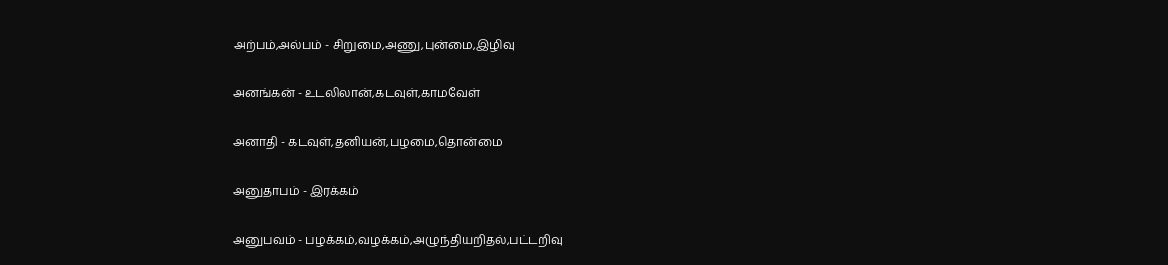அற்பம்,அல்பம் - சிறுமை,அணு,புன்மை,இழிவு

அனங்கன் - உடலிலான்,கடவுள்,காமவேள்

அனாதி - கடவுள்,தனியன்,பழமை,தொன்மை

அனுதாபம் - இரக்கம்

அனுபவம் - பழக்கம்,வழக்கம்,அழுந்தியறிதல்,பட்டறிவு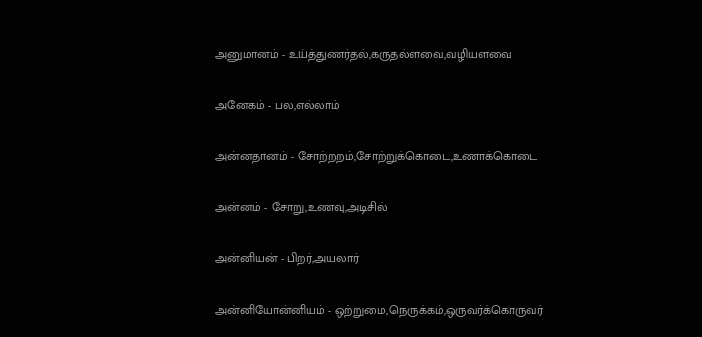அனுமானம் - உய்த்துணர்தல்,கருதல்ளவை,வழியளவை

அனேகம் - பல,எல்லாம்

அன்னதானம் - சோற்றறம்,சோற்றுக்கொடை,உணாக்கொடை

அன்னம் - சோறு,உணவு,அடிசில்

அன்னியன் - பிறர்,அயலார்

அன்னியோன்னியம் - ஒற்றுமை,நெருக்கம்,ஒருவர்க்கொருவர்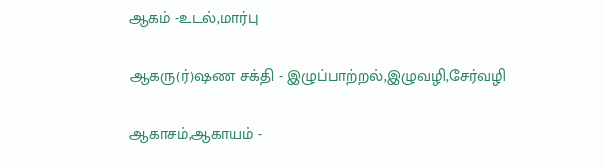ஆகம் -உடல்,மார்பு

ஆகரு(ர்)ஷண சக்தி - இழுப்பாற்றல்,இழுவழி,சேர்வழி

ஆகாசம்,ஆகாயம் -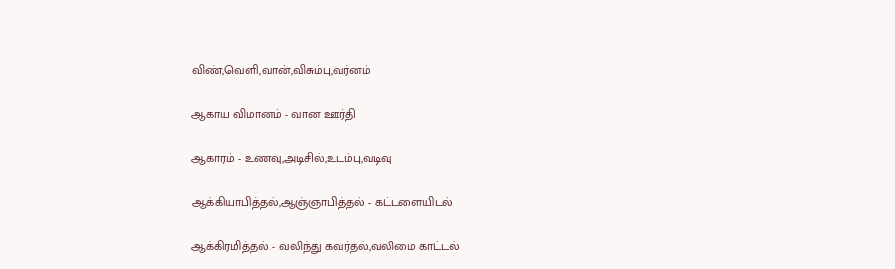விண்,வெளி,வான்,விசும்பு,வர்னம்

ஆகாய விமானம் - வான ஊர்தி

ஆகாரம் - உணவு,அடிசில்,உடம்பு,வடிவு

ஆக்கியாபித்தல்,ஆஞ்ஞாபித்தல் - கட்டளையிடல்

ஆக்கிரமித்தல் - வலிந்து கவர்தல்,வலிமை காட்டல்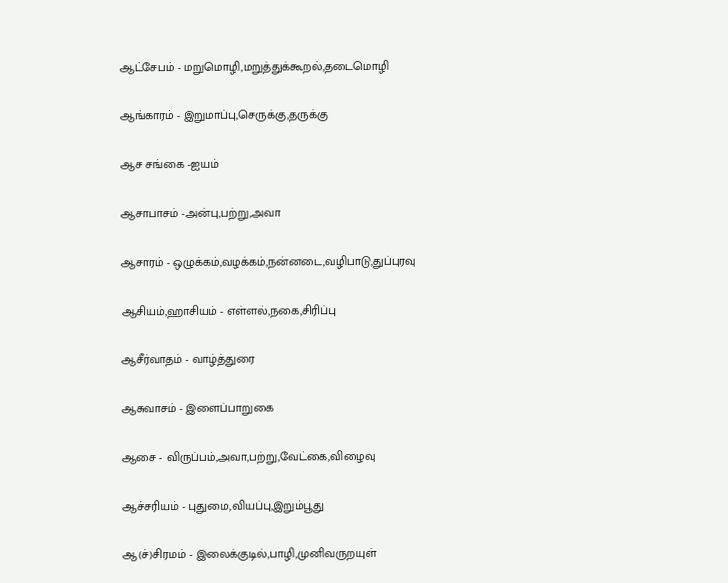ஆட்சேபம் - மறுமொழி,மறுத்துக்கூறல்,தடைமொழி

ஆங்காரம் - இறுமாப்பு,செருக்கு,தருக்கு

ஆச சங்கை -ஐயம்

ஆசாபாசம் -அன்பு,பற்று,அவா

ஆசாரம் - ஒழுக்கம்,வழக்கம்,நன்னடை,வழிபாடு,துப்புரவு

ஆசியம்,ஹாசியம் - எள்ளல்,நகை,சிரிப்பு

ஆசீர்வாதம் - வாழ்த்துரை

ஆசுவாசம் - இளைப்பாறுகை

ஆசை - விருப்பம்,அவா,பற்று,வேட்கை,விழைவு

ஆச்சரியம் - புதுமை,வியப்பு,இறும்பூது

ஆ(ச்)சிரமம் - இலைக்குடில்,பாழி,முனிவருறயுள்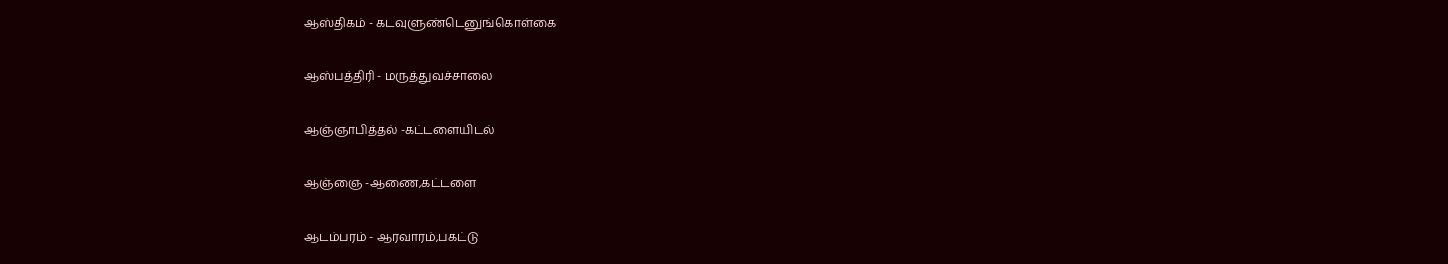ஆஸ்திகம் - கடவுளுண்டெனுங்கொள்கை

ஆஸ்பத்திரி - மருத்துவச்சாலை

ஆஞ்ஞாபித்தல் -கட்டளையிடல்

ஆஞ்ஞை -ஆணை,கட்டளை

ஆடம்பரம் - ஆரவாரம்,பகட்டு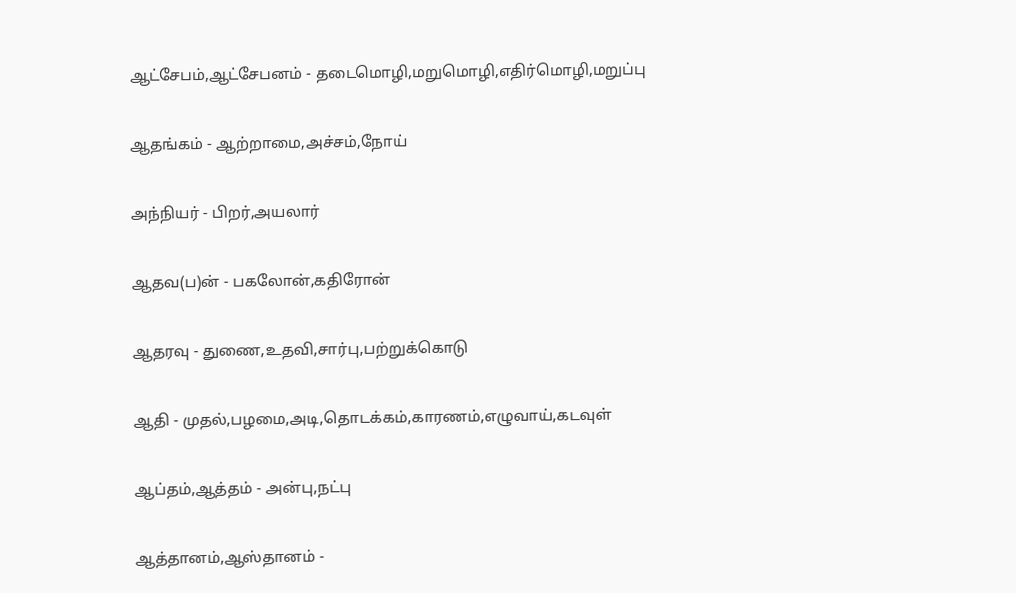ஆட்சேபம்,ஆட்சேபனம் - தடைமொழி,மறுமொழி,எதிர்மொழி,மறுப்பு

ஆதங்கம் - ஆற்றாமை,அச்சம்,நோய்

அந்நியர் - பிறர்,அயலார்

ஆதவ(ப)ன் - பகலோன்,கதிரோன்

ஆதரவு - துணை,உதவி,சார்பு,பற்றுக்கொடு

ஆதி - முதல்,பழமை,அடி,தொடக்கம்,காரணம்,எழுவாய்,கடவுள்

ஆப்தம்,ஆத்தம் - அன்பு,நட்பு

ஆத்தானம்,ஆஸ்தானம் -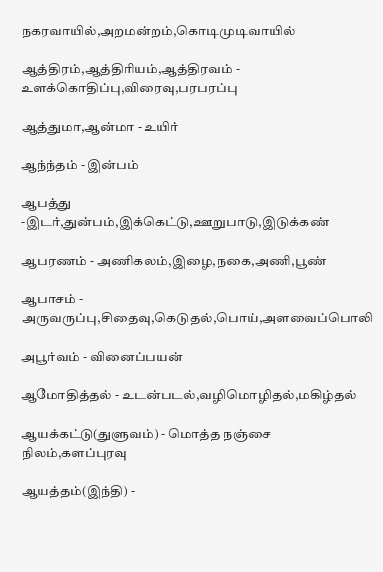நகரவாயில்,அறமன்றம்,கொடிமுடிவாயில்

ஆத்திரம்,ஆத்திரியம்,ஆத்திரவம் - உளக்கொதிப்பு,விரைவு,பரபரப்பு

ஆத்துமா,ஆன்மா - உயிர்

ஆந்ந்தம் - இன்பம்

ஆபத்து -இடர்,துன்பம்,இக்கெட்டு,ஊறுபாடு,இடுக்கண்

ஆபரணம் - அணிகலம்,இழை,நகை,அணி,பூண்

ஆபாசம் - அருவருப்பு,சிதைவு,கெடுதல்,பொய்,அளவைப்பொலி

அபூர்வம் - வினைப்பயன்

ஆமோதித்தல் - உடன்படல்,வழிமொழிதல்,மகிழ்தல்

ஆயக்கட்டு(துளுவம்) - மொத்த நஞ்சை நிலம்,களப்புரவு

ஆயத்தம்(இந்தி) -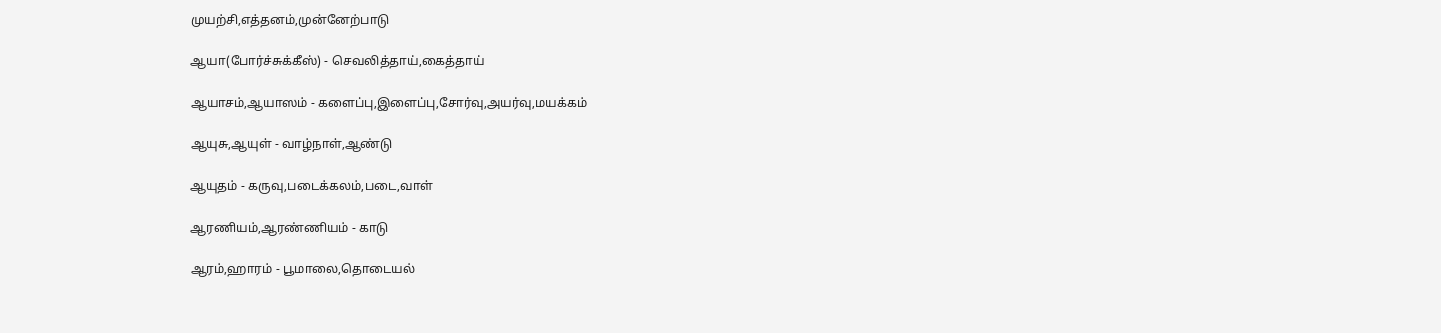முயற்சி,எத்தனம்,முன்னேற்பாடு

ஆயா(போர்ச்சுக்கீஸ்) - செவலித்தாய்,கைத்தாய்

ஆயாசம்,ஆயாஸம் - களைப்பு,இளைப்பு,சோர்வு,அயர்வு,மயக்கம்

ஆயுசு,ஆயுள் - வாழ்நாள்,ஆண்டு

ஆயுதம் - கருவு,படைக்கலம்,படை,வாள்

ஆரணியம்,ஆரண்ணியம் - காடு

ஆரம்,ஹாரம் - பூமாலை,தொடையல்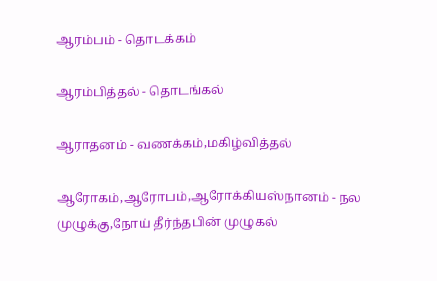ஆரம்பம் - தொடக்கம்

ஆரம்பித்தல் - தொடங்கல்

ஆராதனம் - வணக்கம்,மகிழ்வித்தல்

ஆரோகம்,ஆரோபம்,ஆரோக்கியஸ்நானம் - நல முழுக்கு,நோய் தீர்ந்தபின் முழுகல்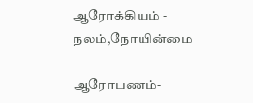ஆரோக்கியம் - நலம்,நோயின்மை

ஆரோபணம்-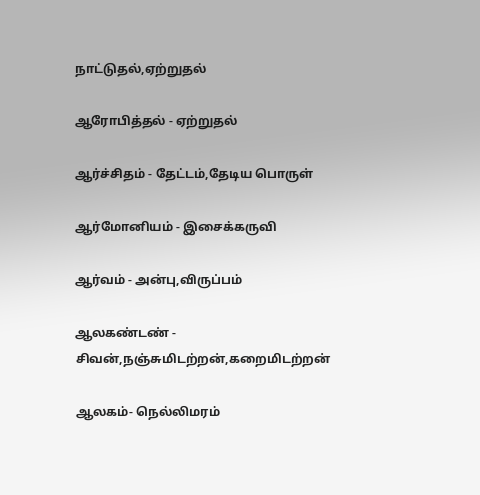நாட்டுதல்,ஏற்றுதல்

ஆரோபித்தல் - ஏற்றுதல்

ஆர்ச்சிதம் - தேட்டம்,தேடிய பொருள்

ஆர்மோனியம் - இசைக்கருவி

ஆர்வம் - அன்பு,விருப்பம்

ஆலகண்டண் - சிவன்,நஞ்சுமிடற்றன்,கறைமிடற்றன்

ஆலகம்- நெல்லிமரம்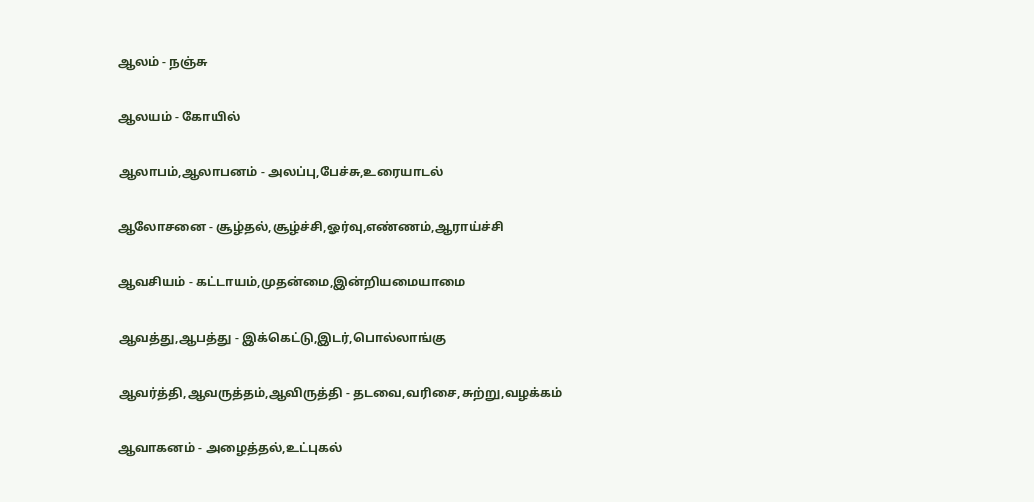ஆலம் - நஞ்சு

ஆலயம் - கோயில்

ஆலாபம்,ஆலாபனம் - அலப்பு,பேச்சு,உரையாடல்

ஆலோசனை - சூழ்தல்,சூழ்ச்சி,ஓர்வு,எண்ணம்,ஆராய்ச்சி

ஆவசியம் - கட்டாயம்,முதன்மை,இன்றியமையாமை

ஆவத்து,ஆபத்து - இக்கெட்டு,இடர்,பொல்லாங்கு

ஆவர்த்தி,ஆவருத்தம்,ஆவிருத்தி - தடவை,வரிசை,சுற்று,வழக்கம்

ஆவாகனம் - அழைத்தல்,உட்புகல்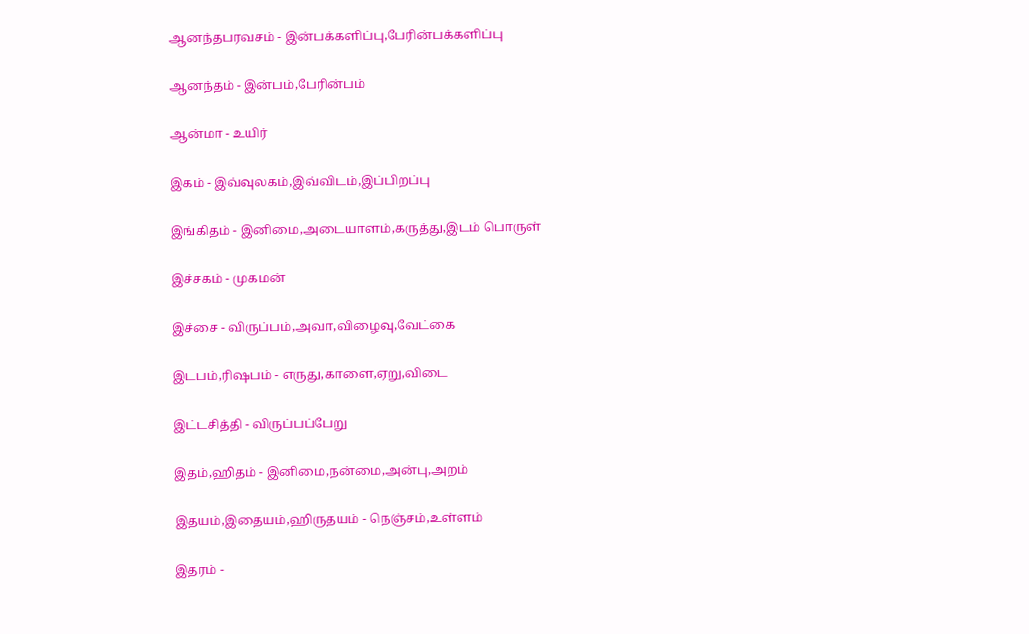ஆனந்தபரவசம் - இன்பக்களிப்பு,பேரின்பக்களிப்பு

ஆனந்தம் - இன்பம்,பேரின்பம்

ஆன்மா - உயிர்

இகம் - இவ்வுலகம்,இவ்விடம்,இப்பிறப்பு

இங்கிதம் - இனிமை,அடையாளம்,கருத்து,இடம் பொருள்

இச்சகம் - முகமன்

இச்சை - விருப்பம்,அவா,விழைவு,வேட்கை

இடபம்,ரிஷபம் - எருது,காளை,ஏறு,விடை

இட்டசித்தி - விருப்பப்பேறு

இதம்,ஹிதம் - இனிமை,நன்மை,அன்பு,அறம்

இதயம்,இதையம்,ஹிருதயம் - நெஞ்சம்,உள்ளம்

இதரம் -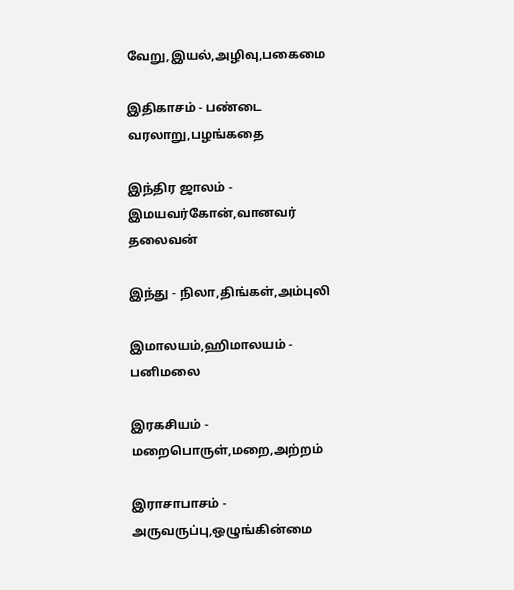வேறு,இயல்,அழிவு,பகைமை

இதிகாசம் - பண்டை வரலாறு,பழங்கதை

இந்திர ஜாலம் - இமயவர்கோன்,வானவர் தலைவன்

இந்து - நிலா,திங்கள்,அம்புலி

இமாலயம்,ஹிமாலயம் - பனிமலை

இரகசியம் - மறைபொருள்,மறை,அற்றம்

இராசாபாசம் - அருவருப்பு,ஒழுங்கின்மை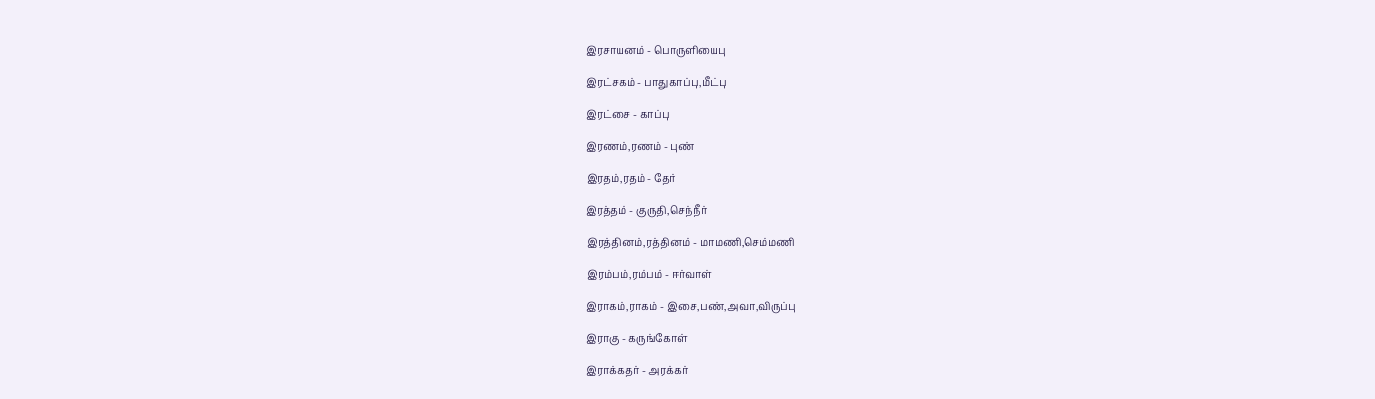இரசாயனம் - பொருளியைபு

இரட்சகம் - பாதுகாப்பு,மீட்பு

இரட்சை - காப்பு

இரணம்,ரணம் - புண்

இரதம்,ரதம் - தேர்

இரத்தம் - குருதி,செந்நீர்

இரத்தினம்,ரத்தினம் - மாமணி,செம்மணி

இரம்பம்,ரம்பம் - ஈர்வாள்

இராகம்,ராகம் - இசை,பண்,அவா,விருப்பு

இராகு - கருங்கோள்

இராக்கதர் - அரக்கர்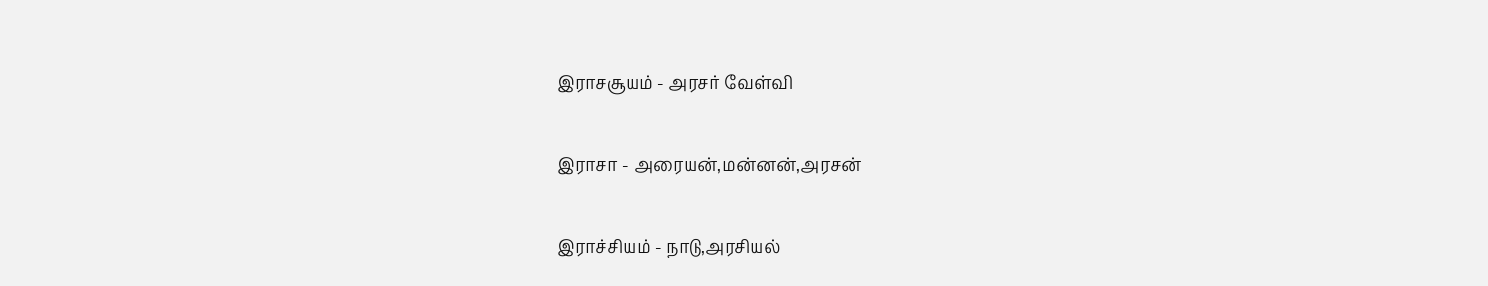இராசசூயம் - அரசர் வேள்வி

இராசா - அரையன்,மன்னன்,அரசன்

இராச்சியம் - நாடு,அரசியல்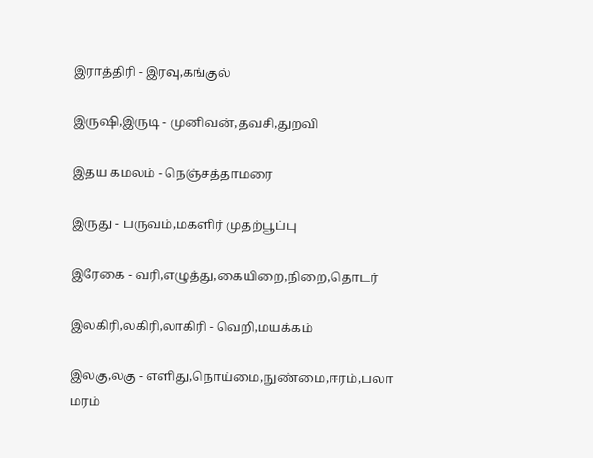இராத்திரி - இரவு,கங்குல்

இருஷி,இருடி - முனிவன்,தவசி,துறவி

இதய கமலம் - நெஞ்சத்தாமரை

இருது - பருவம்,மகளிர் முதற்பூப்பு

இரேகை - வரி,எழுத்து,கையிறை,நிறை,தொடர்

இலகிரி,லகிரி,லாகிரி - வெறி,மயக்கம்

இலகு,லகு - எளிது,நொய்மை,நுண்மை,ஈரம்,பலா மரம்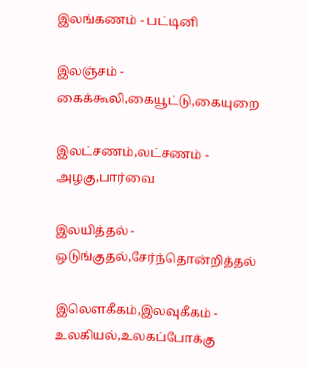இலங்கணம் - பட்டினி

இலஞ்சம் - கைக்கூலி,கையூட்டு,கையுறை

இலட்சணம்,லட்சணம் - அழகு,பார்வை

இலயித்தல் - ஒடுங்குதல்,சேர்ந்தொன்றித்தல்

இலெளகீகம்,இலவுகீகம் - உலகியல்,உலகப்போக்கு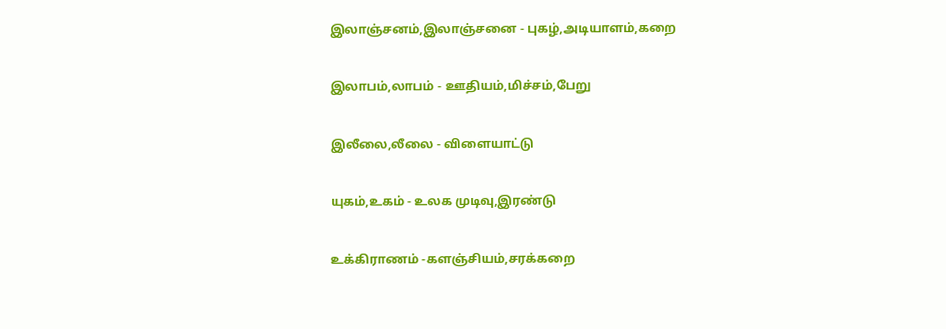இலாஞ்சனம்,இலாஞ்சனை - புகழ்,அடியாளம்,கறை

இலாபம்,லாபம் - ஊதியம்,மிச்சம்,பேறு

இலீலை,லீலை - விளையாட்டு

யுகம்,உகம் - உலக முடிவு,இரண்டு

உக்கிராணம் -களஞ்சியம்,சரக்கறை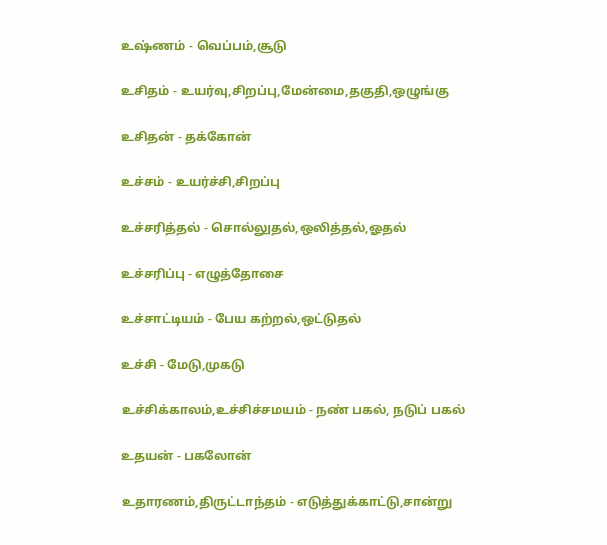உஷ்ணம் - வெப்பம்,சூடு

உசிதம் - உயர்வு,சிறப்பு,மேன்மை,தகுதி,ஒழுங்கு

உசிதன் - தக்கோன்

உச்சம் - உயர்ச்சி,சிறப்பு

உச்சரித்தல் - சொல்லுதல்,ஒலித்தல்,ஓதல்

உச்சரிப்பு - எழுத்தோசை

உச்சாட்டியம் - பேய கற்றல்,ஒட்டுதல்

உச்சி - மேடு,முகடு

உச்சிக்காலம்,உச்சிச்சமயம் - நண் பகல், நடுப் பகல்

உதயன் - பகலோன்

உதாரணம்,திருட்டாந்தம் - எடுத்துக்காட்டு,சான்று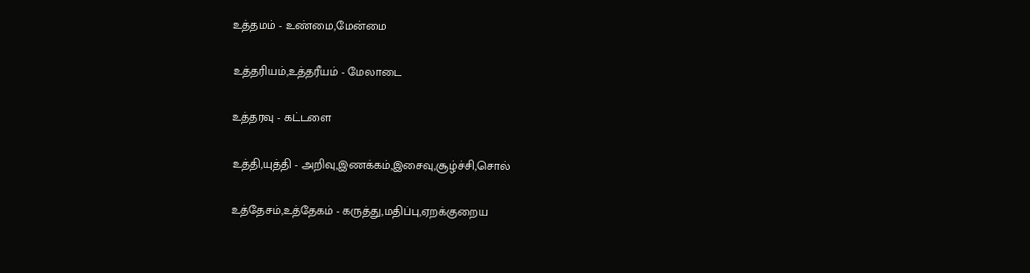உத்தமம் - உண்மை,மேன்மை

உத்தரியம்,உத்தரீயம் - மேலாடை

உத்தரவு - கட்டளை

உத்தி,யுத்தி - அறிவு,இணக்கம்,இசைவு,சூழ்ச்சி,சொல்

உத்தேசம்,உத்தேகம் - கருத்து,மதிப்பு,ஏறக்குறைய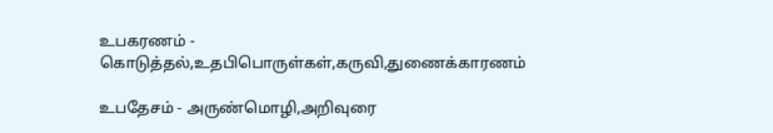உபகரணம் - கொடுத்தல்,உதபிபொருள்கள்,கருவி,துணைக்காரணம்

உபதேசம் - அருண்மொழி,அறிவுரை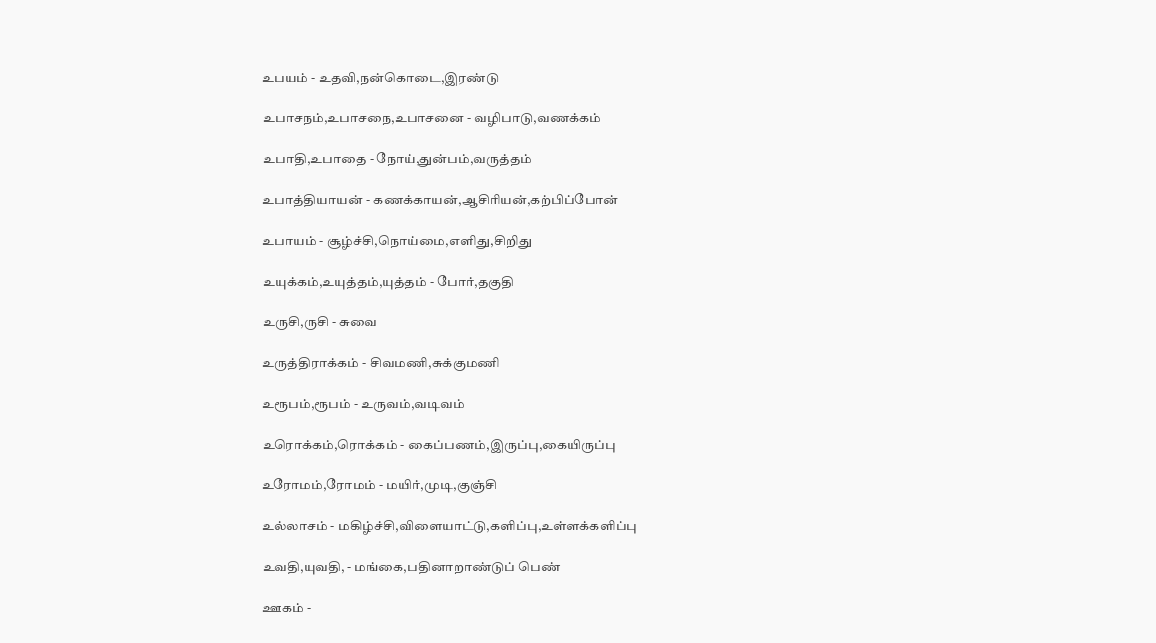உபயம் - உதவி,நன்கொடை,இரண்டு

உபாசநம்,உபாசநை,உபாசனை - வழிபாடு,வணக்கம்

உபாதி,உபாதை - நோய்,துன்பம்,வருத்தம்

உபாத்தியாயன் - கணக்காயன்,ஆசிரியன்,கற்பிப்போன்

உபாயம் - சூழ்ச்சி,நொய்மை,எளிது,சிறிது

உயுக்கம்,உயுத்தம்,யுத்தம் - போர்,தகுதி

உருசி,ருசி - சுவை

உருத்திராக்கம் - சிவமணி,சுக்குமணி

உரூபம்,ரூபம் - உருவம்,வடிவம்

உரொக்கம்,ரொக்கம் - கைப்பணம்,இருப்பு,கையிருப்பு

உரோமம்,ரோமம் - மயிர்,முடி,குஞ்சி

உல்லாசம் - மகிழ்ச்சி,விளையாட்டு,களிப்பு,உள்ளக்களிப்பு

உவதி,யுவதி, - மங்கை,பதினாறாண்டுப் பெண்

ஊகம் -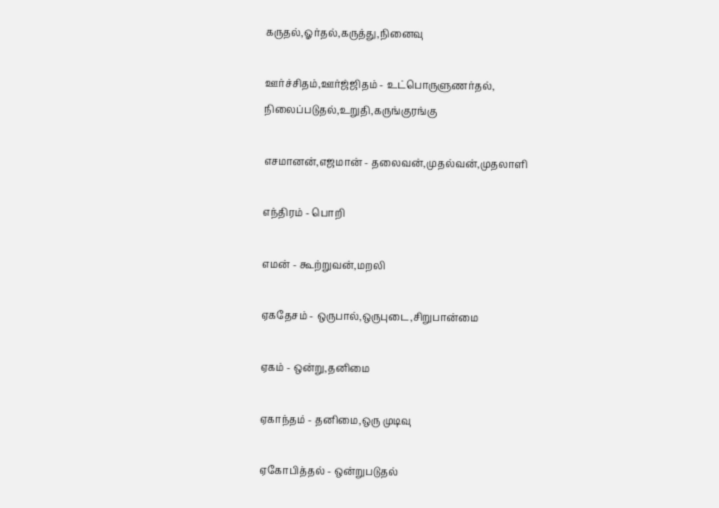கருதல்,ஓர்தல்,கருத்து,நினைவு

ஊர்ச்சிதம்,ஊர்ஜ்ஜிதம் - உட்பொருளுணர்தல், நிலைப்படுதல்,உறுதி,கருங்குரங்கு

எசமானன்,எஜமான் - தலைவன்,முதல்வன்,முதலாளி

எந்திரம் - பொறி

எமன் - கூற்றுவன்,மறலி

ஏகதேசம் - ஒருபால்,ஒருபுடை,சிறுபான்மை

ஏகம் - ஒன்று,தனிமை

ஏகாந்தம் - தனிமை,ஒரு முடிவு

ஏகோபித்தல் - ஒன்றுபடுதல்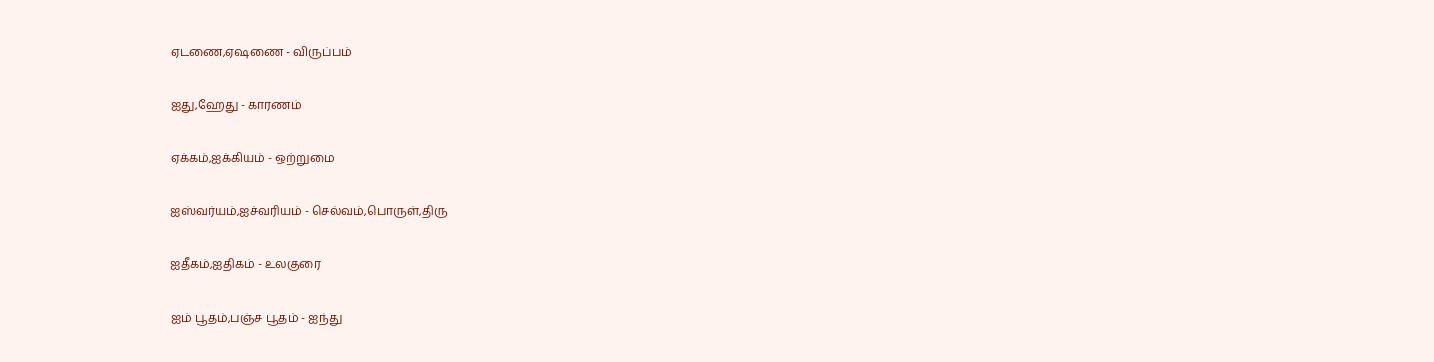ஏடணை,ஏஷணை - விருப்பம்

ஐது,ஹேது - காரணம்

ஏக்கம்,ஐக்கியம் - ஒற்றுமை

ஐஸ்வர்யம்,ஐச்வரியம் - செல்வம்,பொருள்,திரு

ஐதீகம்,ஐதிகம் - உலகுரை

ஐம் பூதம்,பஞ்ச பூதம் - ஐந்து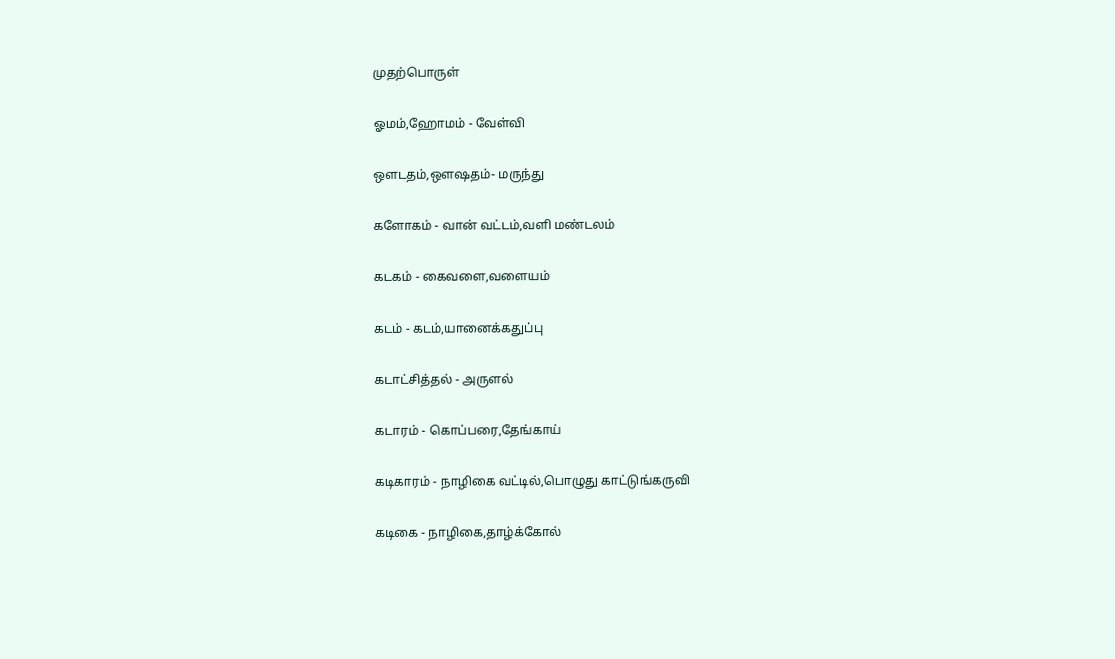முதற்பொருள்

ஓமம்,ஹோமம் - வேள்வி

ஒளடதம்,ஒளஷதம்- மருந்து

களோகம் - வான் வட்டம்,வளி மண்டலம்

கடகம் - கைவளை,வளையம்

கடம் - கடம்,யானைக்கதுப்பு

கடாட்சித்தல் - அருளல்

கடாரம் - கொப்பரை,தேங்காய்

கடிகாரம் - நாழிகை வட்டில்,பொழுது காட்டுங்கருவி

கடிகை - நாழிகை,தாழ்க்கோல்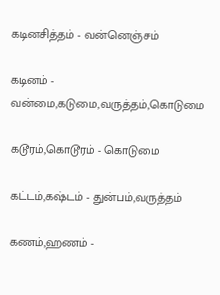கடினசித்தம் - வன்னெஞ்சம்

கடினம் - வன்மை,கடுமை,வருத்தம்,கொடுமை

கடூரம்,கொடூரம் - கொடுமை

கட்டம்,கஷ்டம் - துன்பம்,வருத்தம்

கணம்,ஹணம் -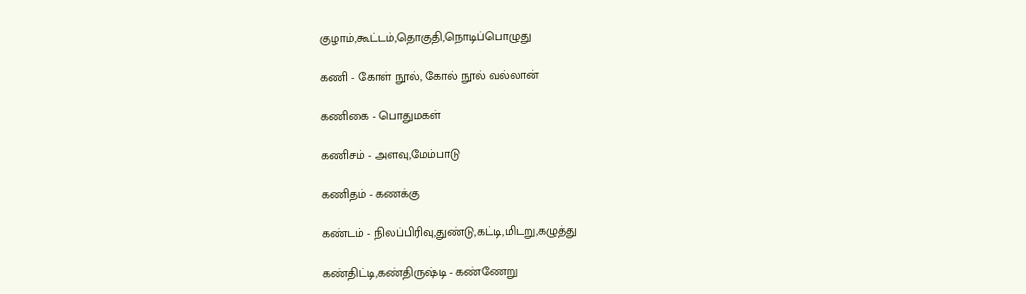குழாம்,கூட்டம்,தொகுதி,நொடிப்பொழுது

கணி - கோள் நூல், கோல் நூல் வல்லான்

கணிகை - பொதுமகள்

கணிசம் - அளவு,மேம்பாடு

கணிதம் - கணக்கு

கண்டம் - நிலப்பிரிவு,துண்டு,கட்டி,மிடறு,கழுத்து

கண்திட்டி,கண்திருஷ்டி - கண்ணேறு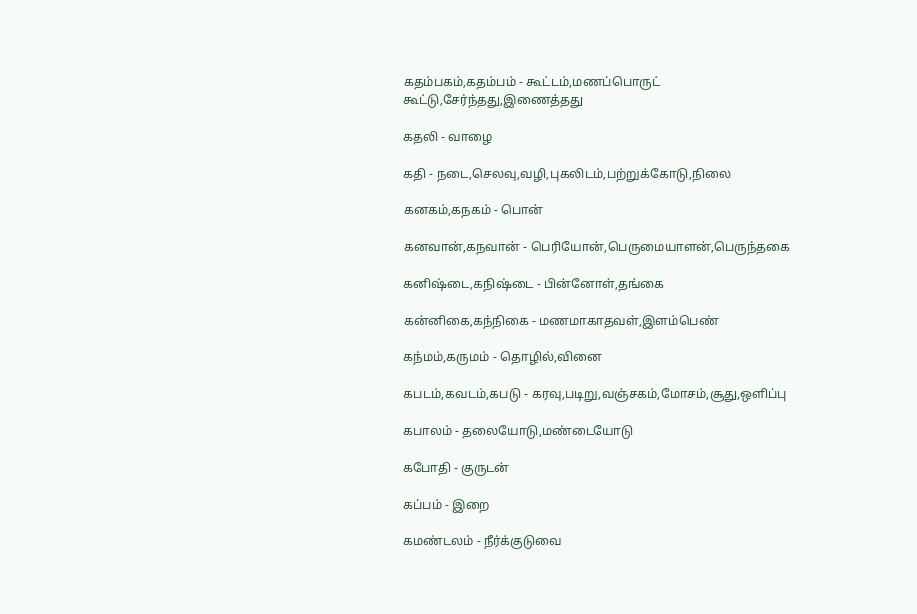கதம்பகம்,கதம்பம் - கூட்டம்,மணப்பொருட் கூட்டு,சேர்ந்தது,இணைத்தது

கதலி - வாழை

கதி - நடை,செலவு,வழி,புகலிடம்,பற்றுக்கோடு,நிலை

கனகம்,கநகம் - பொன்

கனவான்,கநவான் - பெரியோன்,பெருமையாளன்,பெருந்தகை

கனிஷ்டை,கநிஷ்டை - பின்னோள்,தங்கை

கன்னிகை,கந்நிகை - மணமாகாதவள்,இளம்பெண்

கந்மம்,கருமம் - தொழில்,வினை

கபடம்,கவடம்,கபடு - கரவு,படிறு,வஞ்சகம்,மோசம்,சூது,ஒளிப்பு

கபாலம் - தலையோடு,மண்டையோடு

கபோதி - குருடன்

கப்பம் - இறை

கமண்டலம் - நீர்க்குடுவை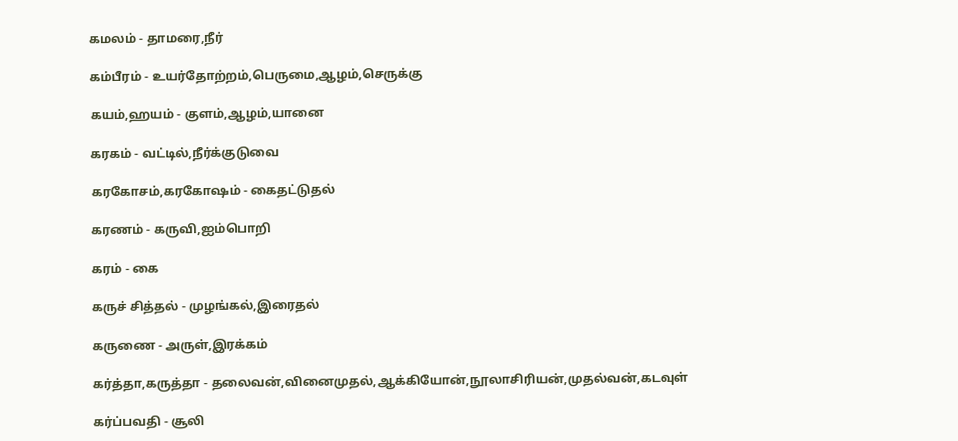கமலம் - தாமரை,நீர்

கம்பீரம் - உயர்தோற்றம்,பெருமை,ஆழம்,செருக்கு

கயம்,ஹயம் - குளம்,ஆழம்,யானை

கரகம் - வட்டில்,நீர்க்குடுவை

கரகோசம்,கரகோஷம் - கைதட்டுதல்

கரணம் - கருவி,ஐம்பொறி

கரம் - கை

கருச் சித்தல் - முழங்கல்,இரைதல்

கருணை - அருள்,இரக்கம்

கர்த்தா,கருத்தா - தலைவன்,வினைமுதல்,ஆக்கியோன்,நூலாசிரியன்,முதல்வன்,கடவுள்

கர்ப்பவதி - சூலி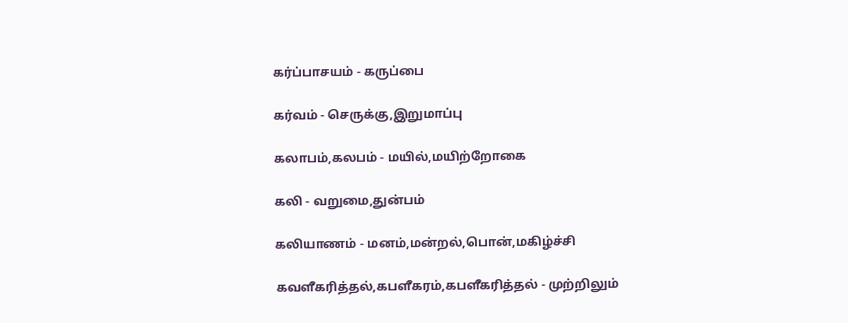கர்ப்பாசயம் - கருப்பை

கர்வம் - செருக்கு,இறுமாப்பு

கலாபம்,கலபம் - மயில்,மயிற்றோகை

கலி - வறுமை,துன்பம்

கலியாணம் - மனம்,மன்றல்,பொன்,மகிழ்ச்சி

கவளீகரித்தல்,கபளீகரம்,கபளீகரித்தல் - முற்றிலும்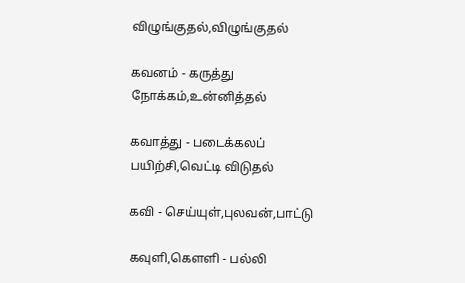விழுங்குதல்,விழுங்குதல்

கவனம் - கருத்து நோக்கம்,உன்னித்தல்

கவாத்து - படைக்கலப் பயிற்சி,வெட்டி விடுதல்

கவி - செய்யுள்,புலவன்,பாட்டு

கவுளி,கெளளி - பல்லி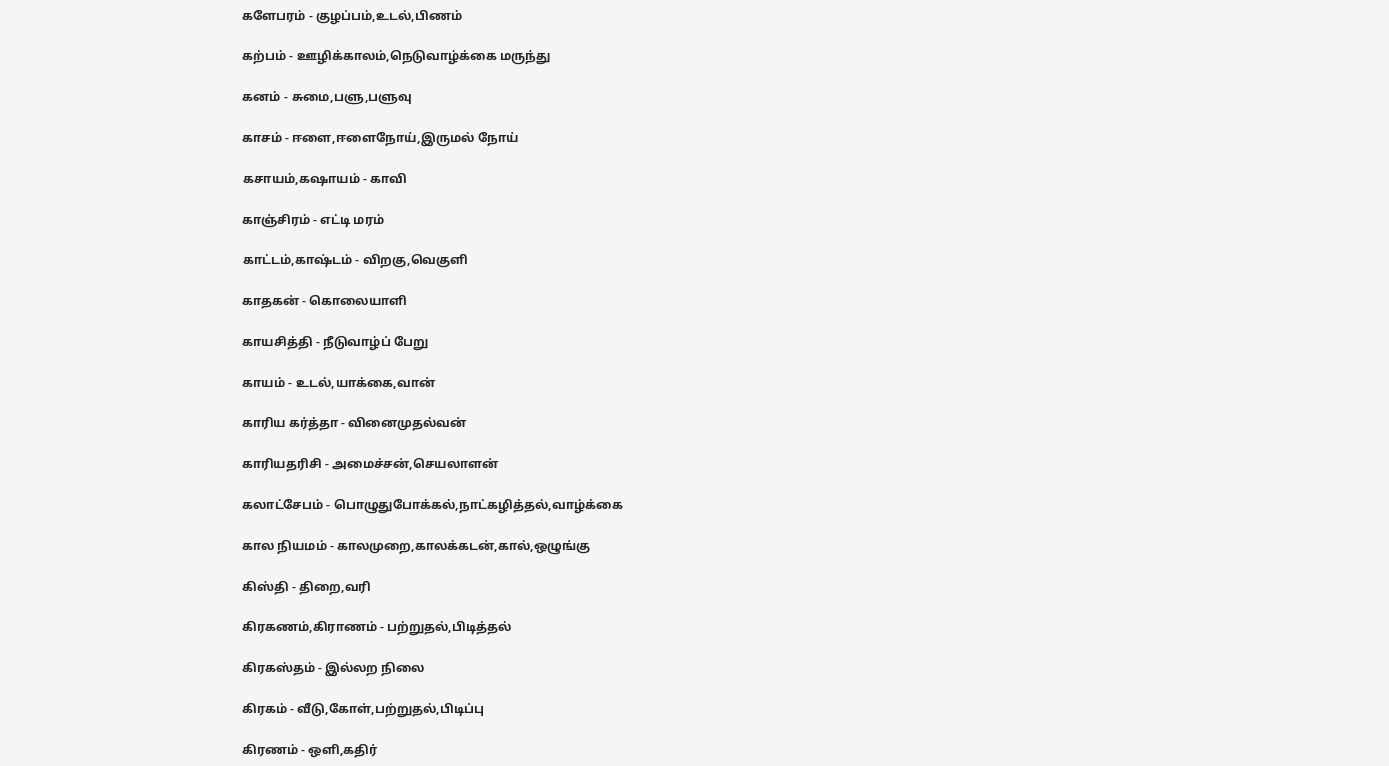களேபரம் - குழப்பம்,உடல்,பிணம்

கற்பம் - ஊழிக்காலம்,நெடுவாழ்க்கை மருந்து

கனம் - சுமை,பளு,பளுவு

காசம் - ஈளை,ஈளைநோய்,இருமல் நோய்

கசாயம்,கஷாயம் - காவி

காஞ்சிரம் - எட்டி மரம்

காட்டம்,காஷ்டம் - விறகு,வெகுளி

காதகன் - கொலையாளி

காயசித்தி - நீடுவாழ்ப் பேறு

காயம் - உடல்,யாக்கை,வான்

காரிய கர்த்தா - வினைமுதல்வன்

காரியதரிசி - அமைச்சன்,செயலாளன்

கலாட்சேபம் - பொழுதுபோக்கல்,நாட்கழித்தல்,வாழ்க்கை

கால நியமம் - காலமுறை,காலக்கடன்,கால்,ஒழுங்கு

கிஸ்தி - திறை,வரி

கிரகணம்,கிராணம் - பற்றுதல்,பிடித்தல்

கிரகஸ்தம் - இல்லற நிலை

கிரகம் - வீடு,கோள்,பற்றுதல்,பிடிப்பு

கிரணம் - ஒளி,கதிர்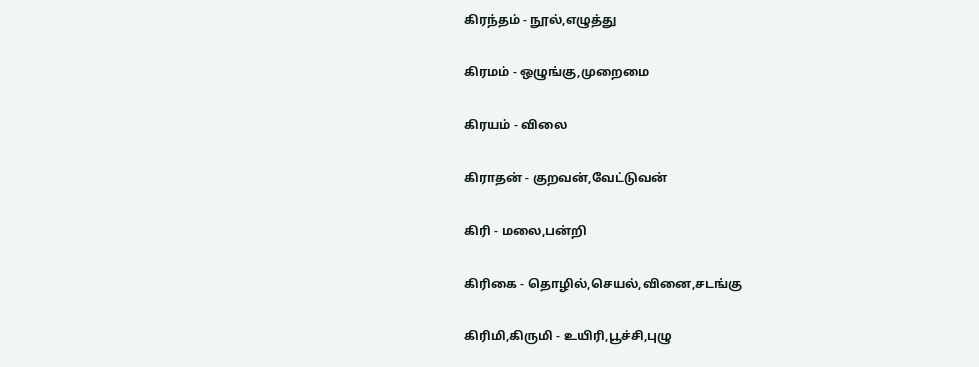கிரந்தம் - நூல்,எழுத்து

கிரமம் - ஒழுங்கு,முறைமை

கிரயம் - விலை

கிராதன் - குறவன்,வேட்டுவன்

கிரி - மலை,பன்றி

கிரிகை - தொழில்,செயல்,வினை,சடங்கு

கிரிமி,கிருமி - உயிரி,பூச்சி,புழு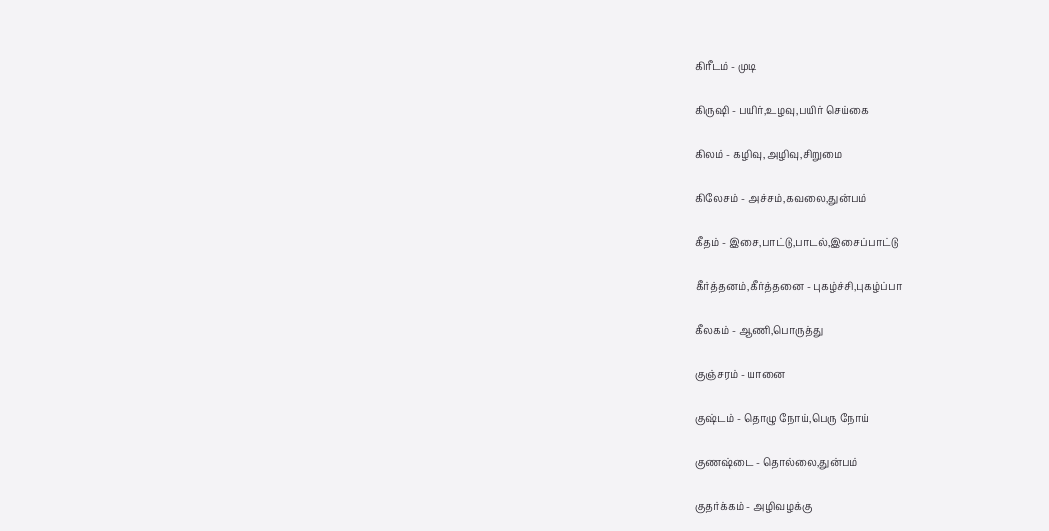கிரீடம் - முடி

கிருஷி - பயிர்,உழவு,பயிர் செய்கை

கிலம் - கழிவு,அழிவு,சிறுமை

கிலேசம் - அச்சம்,கவலை,துன்பம்

கீதம் - இசை,பாட்டு,பாடல்,இசைப்பாட்டு

கீர்த்தனம்,கீர்த்தனை - புகழ்ச்சி,புகழ்ப்பா

கீலகம் - ஆணி,பொருத்து

குஞ்சரம் - யானை

குஷ்டம் - தொழு நோய்,பெரு நோய்

குணஷ்டை - தொல்லை,துன்பம்

குதர்க்கம் - அழிவழக்கு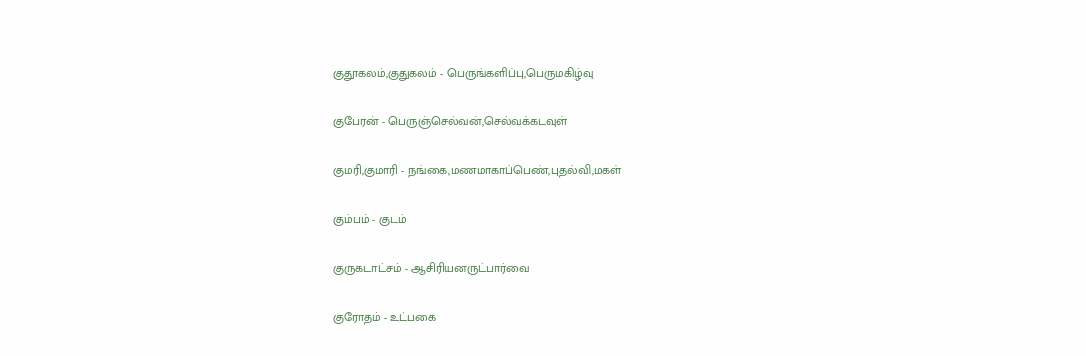குதூகலம்,குதுகலம் - பெருங்களிப்பு,பெருமகிழ்வு

குபேரன் - பெருஞ்செல்வன்,செல்வக்கடவுள்

குமரி,குமாரி - நங்கை,மணமாகாப்பெண்,புதல்வி,மகள்

கும்பம் - குடம்

குருகடாட்சம் - ஆசிரியனருட்பார்வை

குரோதம் - உட்பகை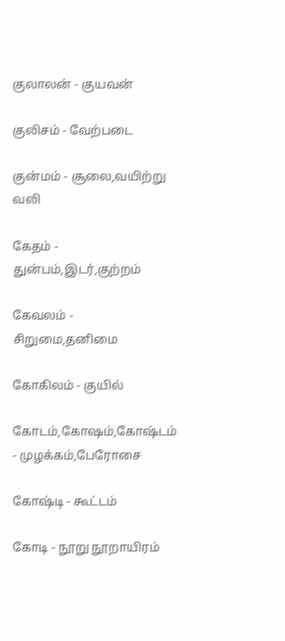குலாலன் - குயவன்

குலிசம் - வேற்படை

குன்மம் - சூலை,வயிற்று வலி

கேதம் - துன்பம்,இடர்,குற்றம்

கேவலம் - சிறுமை,தனிமை

கோகிலம் - குயில்

கோடம்,கோஷம்,கோஷ்டம் - முழக்கம்,பேரோசை

கோஷ்டி - கூட்டம்

கோடி - நூறு நூறாயிரம்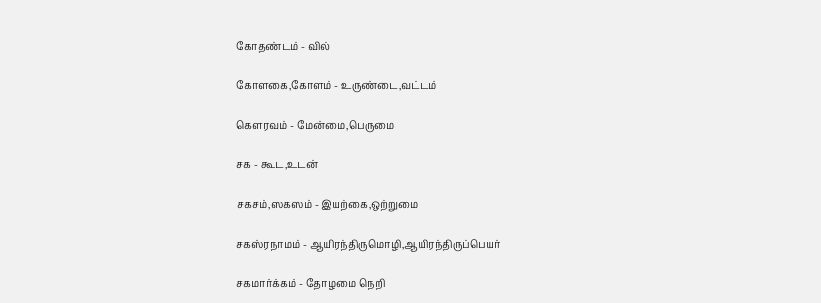கோதண்டம் - வில்

கோளகை,கோளம் - உருண்டை,வட்டம்

கெளரவம் - மேன்மை,பெருமை

சக - கூட,உடன்

சகசம்,ஸகஸம் - இயற்கை,ஒற்றுமை

சகஸ்ரநாமம் - ஆயிரந்திருமொழி,ஆயிரந்திருப்பெயர்

சகமார்க்கம் - தோழமை நெறி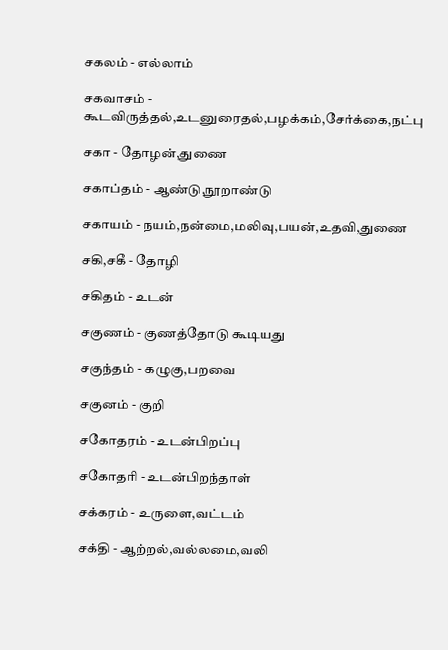சகலம் - எல்லாம்

சகவாசம் - கூடவிருத்தல்,உடனுரைதல்,பழக்கம்,சேர்க்கை,நட்பு

சகா - தோழன்,துணை

சகாப்தம் - ஆண்டு,நூறாண்டு

சகாயம் - நயம்,நன்மை,மலிவு,பயன்,உதவி,துணை

சகி,சகீ - தோழி

சகிதம் - உடன்

சகுணம் - குணத்தோடு கூடியது

சகுந்தம் - கழுகு,பறவை

சகுனம் - குறி

சகோதரம் - உடன்பிறப்பு

சகோதரி - உடன்பிறந்தாள்

சக்கரம் - உருளை,வட்டம்

சக்தி - ஆற்றல்,வல்லமை,வலி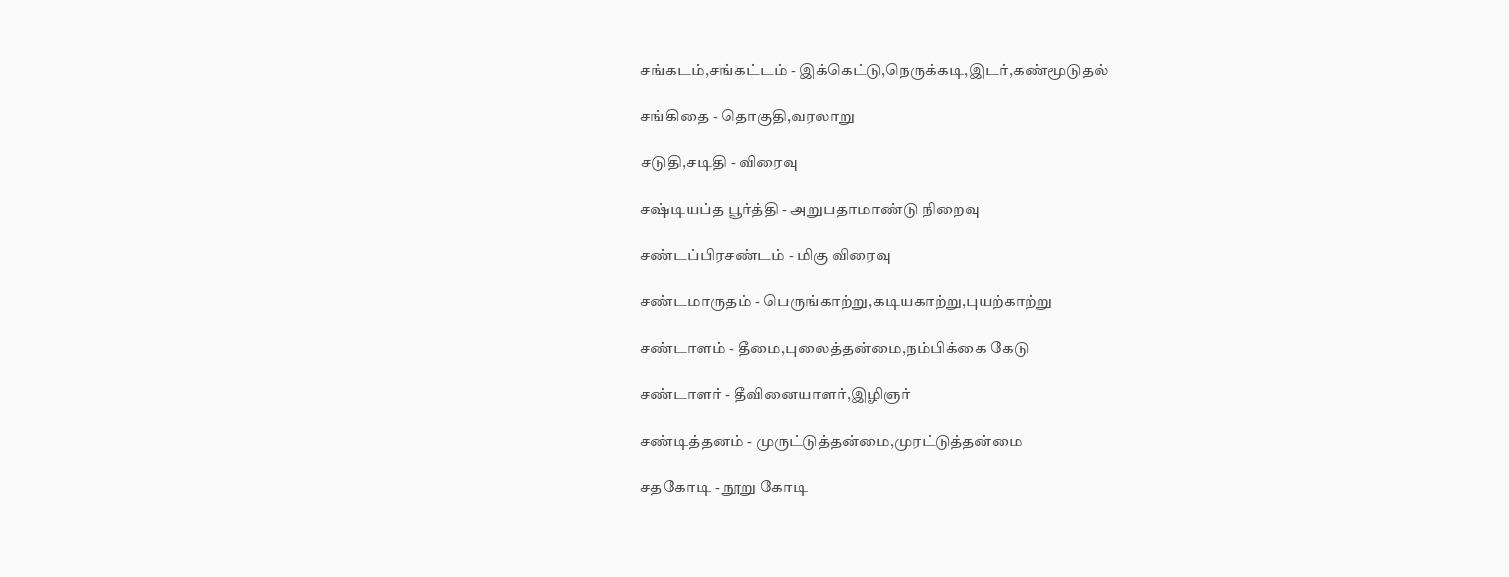சங்கடம்,சங்கட்டம் - இக்கெட்டு,நெருக்கடி,இடர்,கண்மூடுதல்

சங்கிதை - தொகுதி,வரலாறு

சடுதி,சடிதி - விரைவு

சஷ்டியப்த பூர்த்தி - அறுபதாமாண்டு நிறைவு

சண்டப்பிரசண்டம் - மிகு விரைவு

சண்டமாருதம் - பெருங்காற்று,கடியகாற்று,புயற்காற்று

சண்டாளம் - தீமை,புலைத்தன்மை,நம்பிக்கை கேடு

சண்டாளர் - தீவினையாளர்,இழிஞர்

சண்டித்தனம் - முருட்டுத்தன்மை,முரட்டுத்தன்மை

சதகோடி - நூறு கோடி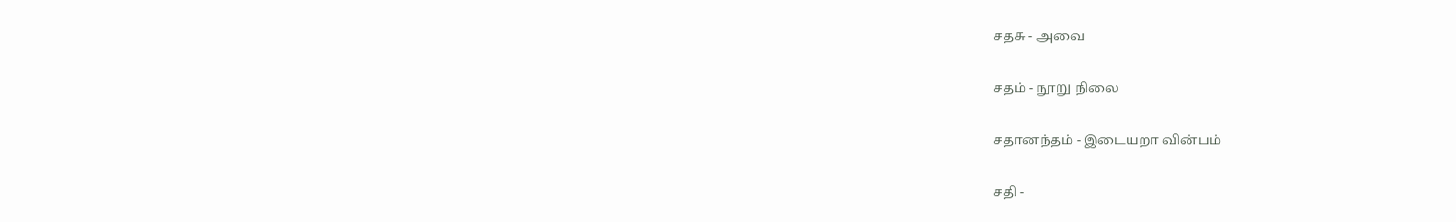சதசு - அவை

சதம் - நூறு நிலை

சதானந்தம் - இடையறா வின்பம்

சதி -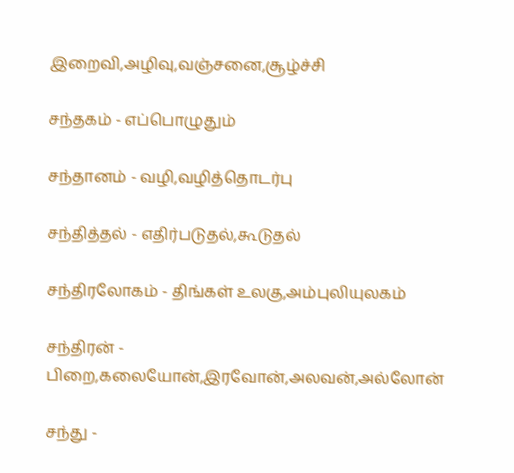இறைவி,அழிவு,வஞ்சனை,சூழ்ச்சி

சந்தகம் - எப்பொழுதும்

சந்தானம் - வழி,வழித்தொடர்பு

சந்தித்தல் - எதிர்படுதல்,கூடுதல்

சந்திரலோகம் - திங்கள் உலகு,அம்புலியுலகம்

சந்திரன் - பிறை,கலையோன்,இரவோன்,அலவன்,அல்லோன்

சந்து -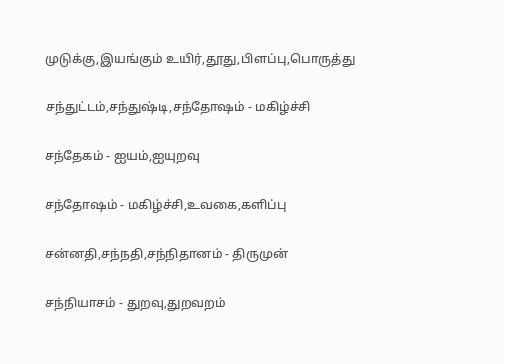முடுக்கு,இயங்கும் உயிர்,தூது,பிளப்பு,பொருத்து

சந்துட்டம்,சந்துஷ்டி,சந்தோஷம் - மகிழ்ச்சி

சந்தேகம் - ஐயம்,ஐயுறவு

சந்தோஷம் - மகிழ்ச்சி,உவகை,களிப்பு

சன்னதி,சந்நதி,சந்நிதானம் - திருமுன்

சந்நியாசம் - துறவு,துறவறம்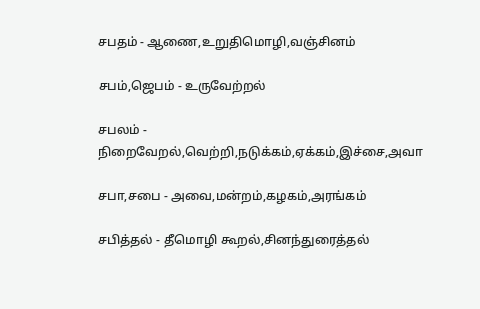சபதம் - ஆணை,உறுதிமொழி,வஞ்சினம்

சபம்,ஜெபம் - உருவேற்றல்

சபலம் - நிறைவேறல்,வெற்றி,நடுக்கம்,ஏக்கம்,இச்சை,அவா

சபா,சபை - அவை,மன்றம்,கழகம்,அரங்கம்

சபித்தல் - தீமொழி கூறல்,சினந்துரைத்தல்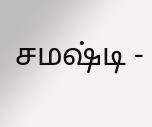சமஷ்டி -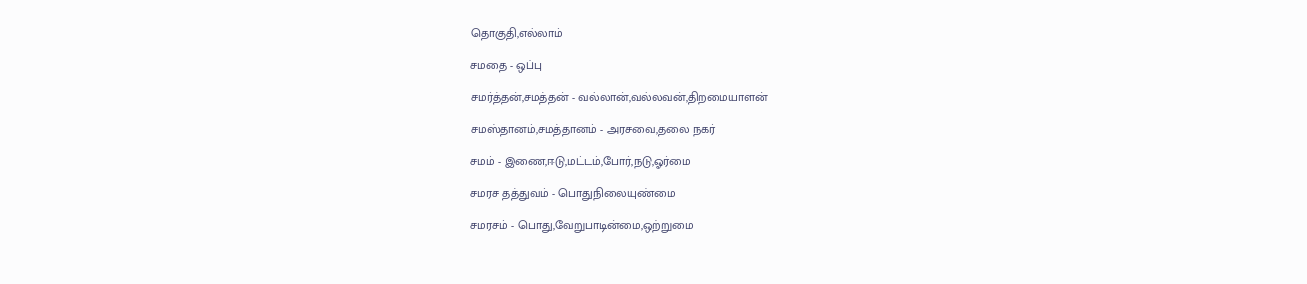தொகுதி,எல்லாம்

சமதை - ஒப்பு

சமர்த்தன்,சமத்தன் - வல்லான்,வல்லவன்,திறமையாளன்

சமஸ்தானம்,சமத்தானம் - அரசவை,தலை நகர்

சமம் - இணை,ஈடு,மட்டம்,போர்,நடு,ஓர்மை

சமரச தத்துவம் - பொதுநிலையுண்மை

சமரசம் - பொது,வேறுபாடின்மை,ஒற்றுமை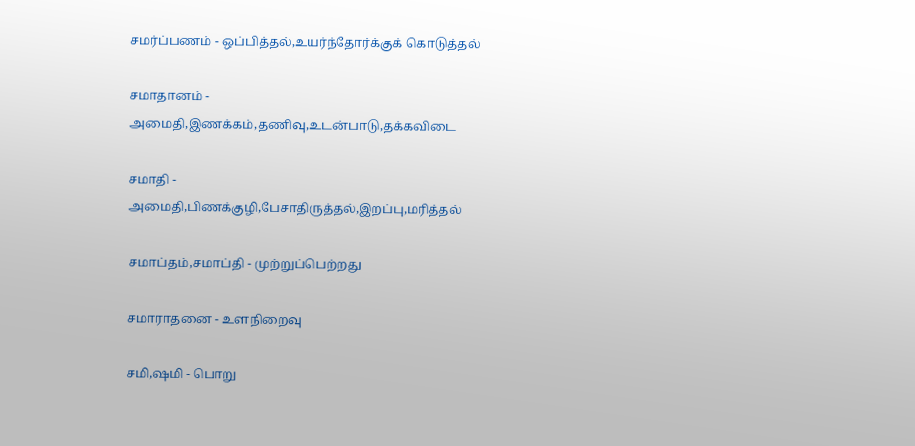சமர்ப்பணம் - ஒப்பித்தல்,உயர்ந்தோர்க்குக் கொடுத்தல்

சமாதானம் - அமைதி,இணக்கம்,தணிவு,உடன்பாடு,தக்கவிடை

சமாதி - அமைதி,பிணக்குழி,பேசாதிருத்தல்,இறப்பு,மரித்தல்

சமாப்தம்,சமாப்தி - முற்றுப்பெற்றது

சமாராதனை - உளநிறைவு

சமி,ஷமி - பொறு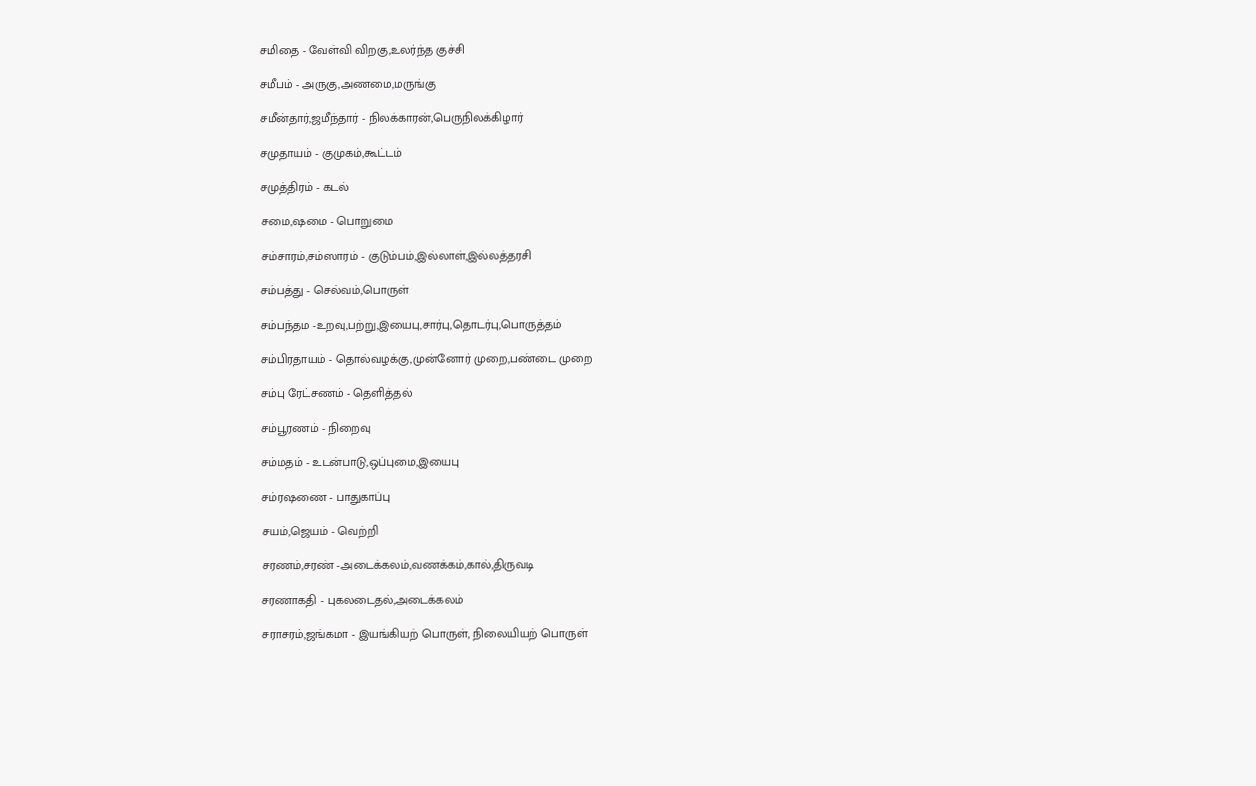சமிதை - வேள்வி விறகு,உலர்ந்த குச்சி

சமீபம் - அருகு,அணமை,மருங்கு

சமீன்தார்,ஜமீந்தார் - நிலக்காரன்,பெருநிலக்கிழார்

சமுதாயம் - குமுகம்,கூட்டம்

சமுத்திரம் - கடல்

சமை,ஷமை - பொறுமை

சம்சாரம்,சம்ஸாரம் - குடும்பம்,இல்லாள்,இல்லத்தரசி

சம்பத்து - செல்வம்,பொருள்

சம்பந்தம -உறவு,பற்று,இயைபு,சார்பு,தொடர்பு,பொருத்தம்

சம்பிரதாயம் - தொல்வழக்கு,முன்னோர் முறை,பண்டை முறை

சம்பு ரேட்சணம் - தெளித்தல்

சம்பூரணம் - நிறைவு

சம்மதம் - உடன்பாடு,ஒப்புமை,இயைபு

சம்ரஷணை - பாதுகாப்பு

சயம்,ஜெயம் - வெற்றி

சரணம்,சரண் -அடைக்கலம்,வணக்கம்,கால்,திருவடி

சரணாகதி - புகலடைதல்,அடைக்கலம்

சராசரம்,ஜங்கமா - இயங்கியற் பொருள், நிலையியற் பொருள்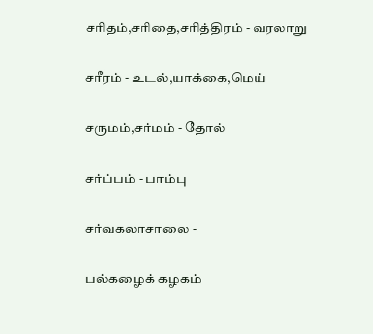சரிதம்,சரிதை,சரித்திரம் - வரலாறு

சரீரம் - உடல்,யாக்கை,மெய்

சருமம்,சர்மம் - தோல்

சர்ப்பம் - பாம்பு

சர்வகலாசாலை -

பல்கழைக் கழகம்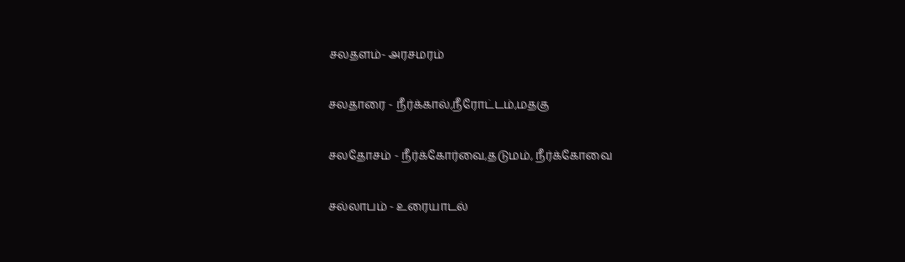சலதளம்- அரசமரம்

சலதாரை - நீர்க்கால்,நீரோட்டம்,மதகு

சலதோசம் - நீர்க்கோர்வை,தடுமம், நீர்க்கோவை

சல்லாபம் - உரையாடல்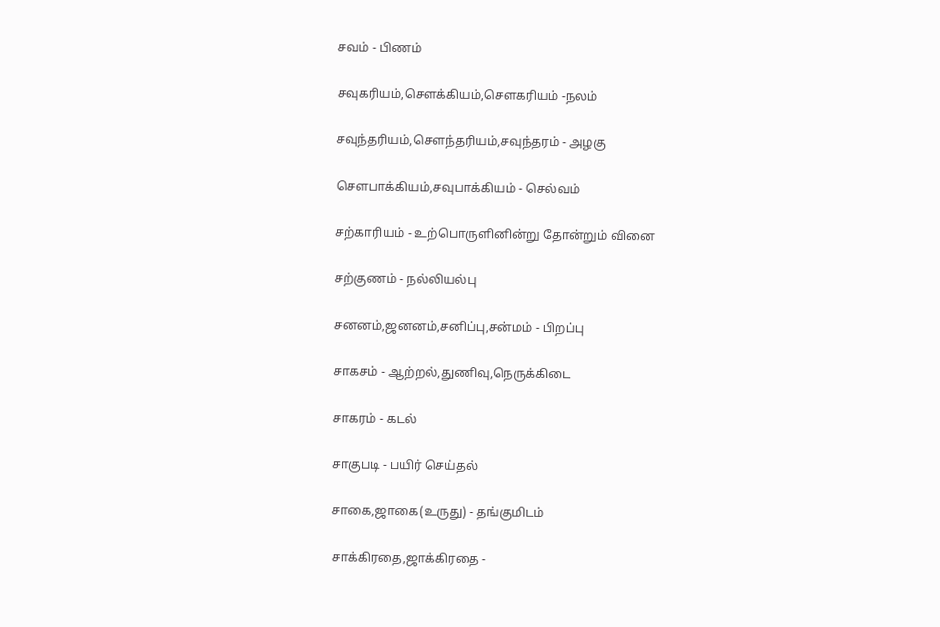சவம் - பிணம்

சவுகரியம்,செளக்கியம்,செளகரியம் -நலம்

சவுந்தரியம்,செளந்தரியம்,சவுந்தரம் - அழகு

செளபாக்கியம்,சவுபாக்கியம் - செல்வம்

சற்காரியம் - உற்பொருளினின்று தோன்றும் வினை

சற்குணம் - நல்லியல்பு

சனனம்,ஜனனம்,சனிப்பு,சன்மம் - பிறப்பு

சாகசம் - ஆற்றல்,துணிவு,நெருக்கிடை

சாகரம் - கடல்

சாகுபடி - பயிர் செய்தல்

சாகை,ஜாகை(உருது) - தங்குமிடம்

சாக்கிரதை,ஜாக்கிரதை -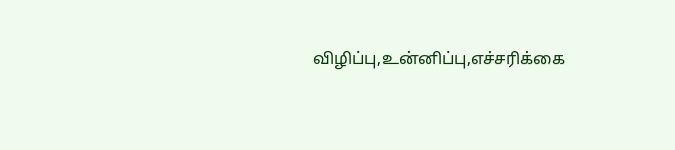விழிப்பு,உன்னிப்பு,எச்சரிக்கை